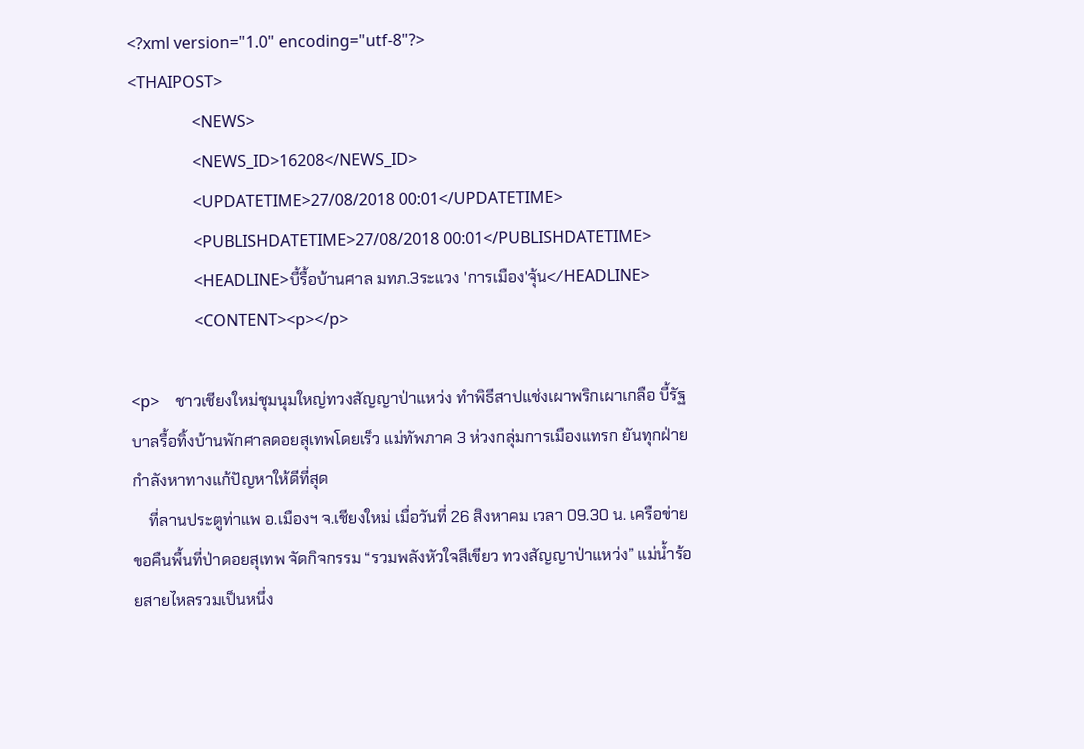<?xml version="1.0" encoding="utf-8"?>
<THAIPOST>
                <NEWS>
                <NEWS_ID>16208</NEWS_ID>
                <UPDATETIME>27/08/2018 00:01</UPDATETIME>
                <PUBLISHDATETIME>27/08/2018 00:01</PUBLISHDATETIME>
                <HEADLINE>บี้รื้อบ้านศาล มทภ.3ระแวง 'การเมือง'จุ้น</HEADLINE>
                <CONTENT><p></p>

<p>    ชาวเชียงใหม่ชุมนุมใหญ่ทวงสัญญาป่าแหว่ง ทำพิธีสาปแช่งเผาพริกเผาเกลือ บี้รัฐบาลรื้อทิ้งบ้านพักศาลดอยสุเทพโดยเร็ว แม่ทัพภาค 3 ห่วงกลุ่มการเมืองแทรก ยันทุกฝ่ายกำลังหาทางแก้ปัญหาให้ดีที่สุด
    ที่ลานประตูท่าแพ อ.เมืองฯ จ.เชียงใหม่ เมื่อวันที่ 26 สิงหาคม เวลา 09.30 น. เครือข่ายขอคืนพื้นที่ป่าดอยสุเทพ จัดกิจกรรม “รวมพลังหัวใจสีเขียว ทวงสัญญาป่าแหว่ง” แม่น้ำร้อยสายไหลรวมเป็นหนึ่ง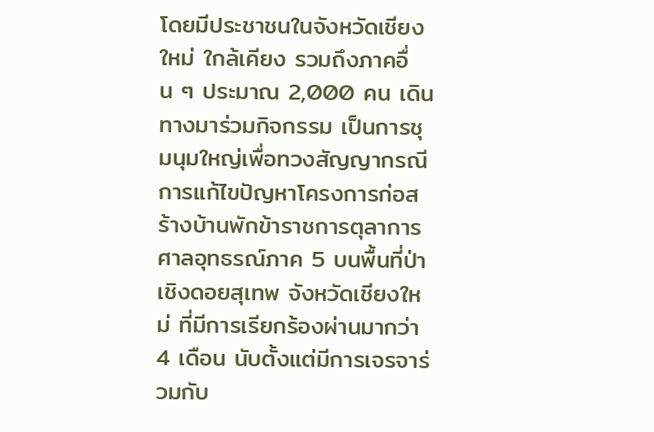โดยมีประชาชนในจังหวัดเชียงใหม่ ใกล้เคียง รวมถึงภาคอื่น ๆ ประมาณ 2,000 คน เดินทางมาร่วมกิจกรรม เป็นการชุมนุมใหญ่เพื่อทวงสัญญากรณีการแก้ไขปัญหาโครงการก่อสร้างบ้านพักข้าราชการตุลาการศาลอุทธรณ์ภาค 5 บนพื้นที่ป่าเชิงดอยสุเทพ จังหวัดเชียงใหม่ ที่มีการเรียกร้องผ่านมากว่า 4 เดือน นับตั้งแต่มีการเจรจาร่วมกับ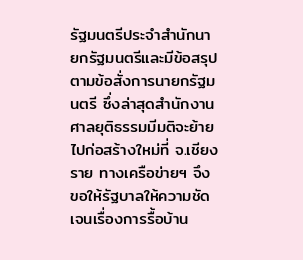รัฐมนตรีประจำสำนักนายกรัฐมนตรีและมีข้อสรุปตามข้อสั่งการนายกรัฐมนตรี ซึ่งล่าสุดสำนักงานศาลยุติธรรมมีมติจะย้ายไปก่อสร้างใหม่ที่ จ.เชียงราย ทางเครือข่ายฯ จึงขอให้รัฐบาลให้ความชัดเจนเรื่องการรื้อบ้าน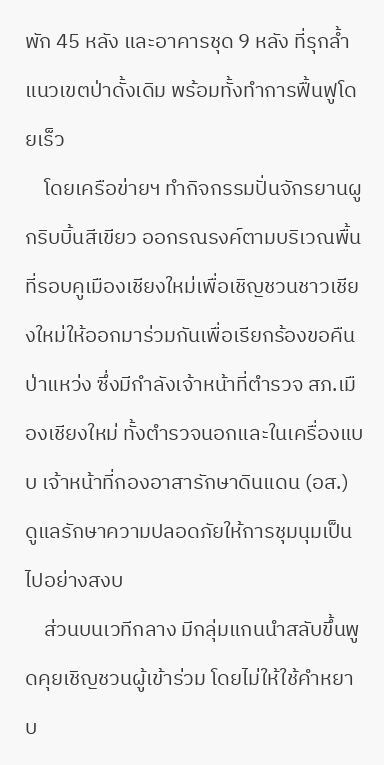พัก 45 หลัง และอาคารชุด 9 หลัง ที่รุกล้ำแนวเขตป่าดั้งเดิม พร้อมทั้งทำการฟื้นฟูโดยเร็ว
    โดยเครือข่ายฯ ทำกิจกรรมปั่นจักรยานผูกริบบิ้นสีเขียว ออกรณรงค์ตามบริเวณพื้นที่รอบคูเมืองเชียงใหม่เพื่อเชิญชวนชาวเชียงใหม่ให้ออกมาร่วมกันเพื่อเรียกร้องขอคืนป่าแหว่ง ซึ่งมีกำลังเจ้าหน้าที่ตำรวจ สภ.เมืองเชียงใหม่ ทั้งตำรวจนอกและในเครื่องแบบ เจ้าหน้าที่กองอาสารักษาดินแดน (อส.) ดูแลรักษาความปลอดภัยให้การชุมนุมเป็นไปอย่างสงบ
    ส่วนบนเวทีกลาง มีกลุ่มแกนนำสลับขึ้นพูดคุยเชิญชวนผู้เข้าร่วม โดยไม่ให้ใช้คำหยาบ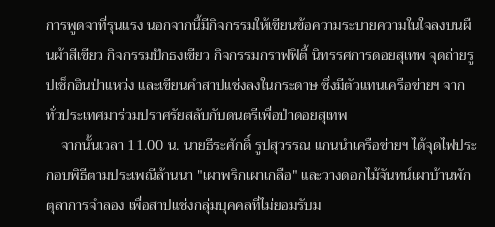การพูดจาที่รุนแรง นอกจากนี้มีกิจกรรมให้เขียนข้อความระบายความในใจลงบนผืนผ้าสีเขียว กิจกรรมปักธงเขียว กิจกรรมกราฟฟิตี้ นิทรรศการดอยสุเทพ จุดถ่ายรูปเช็กอินป่าแหว่ง และเขียนคำสาปแช่งลงในกระดาษ ซึ่งมีตัวแทนเครือข่ายฯ จากทั่วประเทศมาร่วมปราศรัยสลับกับดนตรีเพื่อป่าดอยสุเทพ
    จากนั้นเวลา 11.00 น. นายธีระศักดิ์ รูปสุวรรณ แกนนำเครือข่ายฯ ได้จุดไฟประกอบพิธีตามประเพณีล้านนา "เผาพริกเผาเกลือ" และวางดอกไม้จันทน์เผาบ้านพักตุลาการจำลอง เพื่อสาปแช่งกลุ่มบุคคลที่ไม่ยอมรับม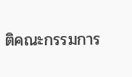ติคณะกรรมการ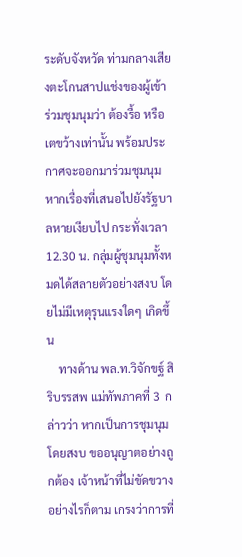ระดับจังหวัด ท่ามกลางเสียงตะโกนสาปแช่งของผู้เข้าร่วมชุมนุมว่า ต้องรื้อ หรือเตขว้างเท่านั้น พร้อมประกาศจะออกมาร่วมชุมนุม หากเรื่องที่เสนอไปยังรัฐบาลหายเงียบไป กระทั่งเวลา 12.30 น. กลุ่มผู้ชุมนุมทั้งหมดได้สลายตัวอย่างสงบ โดยไม่มีเหตุรุนแรงใดๆ เกิดขึ้น
    ทางด้าน พล.ท.วิจักขฐ์ สิริบรรสพ แม่ทัพภาคที่ 3  กล่าวว่า หากเป็นการชุมนุมโดยสงบ ขออนุญาตอย่างถูกต้อง เจ้าหน้าที่ไม่ขัดขวาง อย่างไรก็ตาม เกรงว่าการที่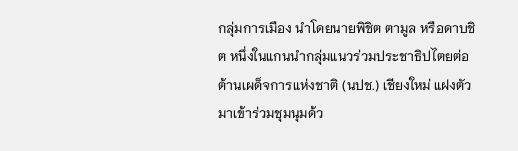กลุ่มการเมือง นำโดยนายพิชิต ตามูล หรือดาบชิต หนึ่งในแกนนำกลุ่มแนวร่วมประชาธิปไตยต่อต้านเผด็จการแห่งชาติ (นปช.) เชียงใหม่ แฝงตัวมาเข้าร่วมชุมนุมด้ว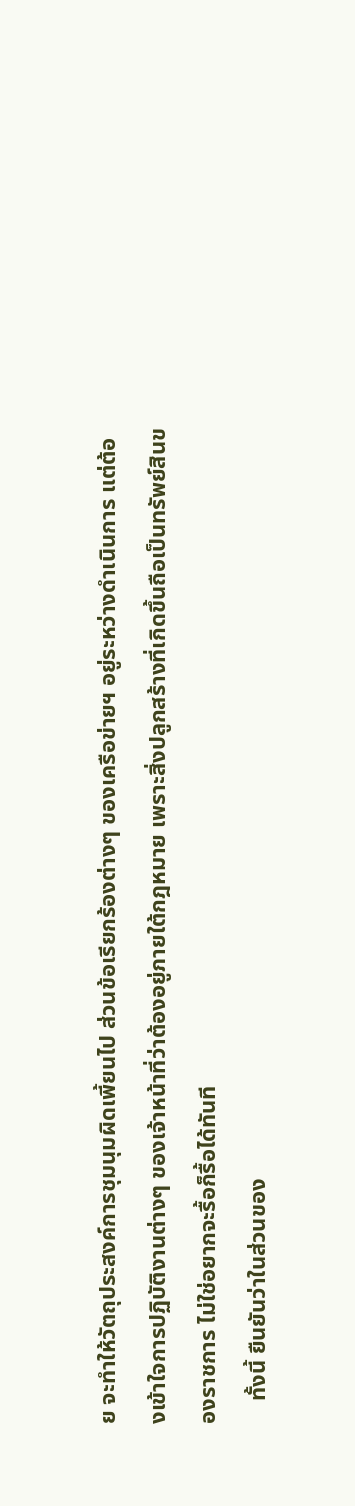ย จะทำให้วัตถุประสงค์การชุมนุมผิดเพี้ยนไป ส่วนข้อเรียกร้องต่างๆ ของเครือข่ายฯ อยู่ระหว่างดำเนินการ แต่ต้องเข้าใจการปฏิบัติงานต่างๆ ของเจ้าหน้าที่ว่าต้องอยู่ภายใต้กฎหมาย เพราะสิ่งปลูกสร้างที่เกิดขึ้นถือเป็นทรัพย์สินของราชการ ไม่ใช่อยากจะรื้อก็รื้อได้ทันที
    ทั้งนี้ ยืนยันว่าในส่วนของ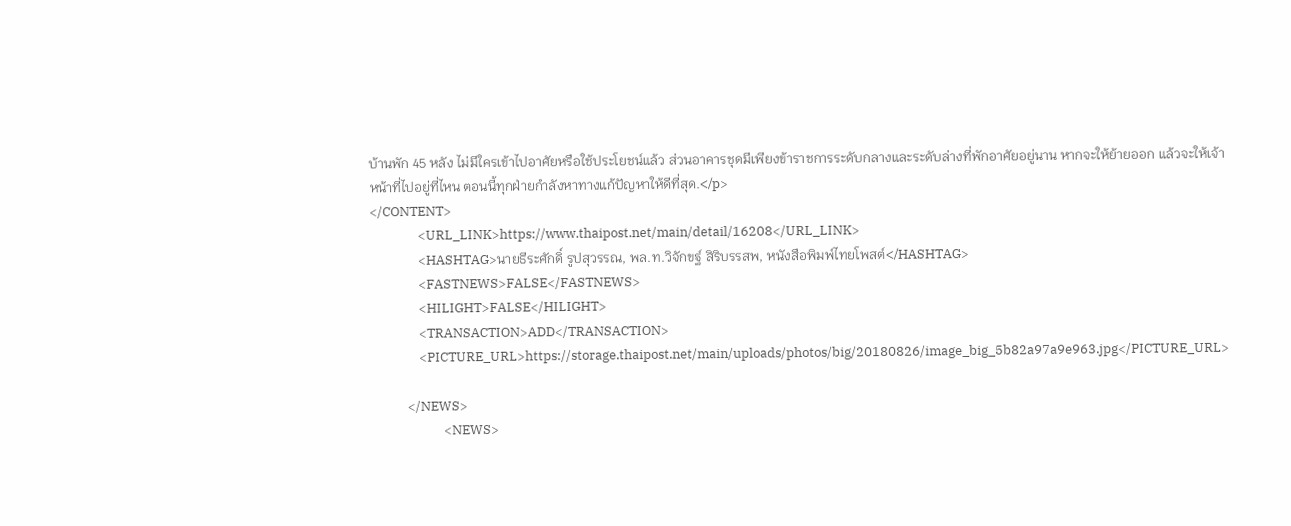บ้านพัก 45 หลัง ไม่มีใครเข้าไปอาศัยหรือใช้ประโยชน์แล้ว ส่วนอาคารชุดมีเพียงข้าราชการระดับกลางและระดับล่างที่พักอาศัยอยู่นาน หากจะให้ย้ายออก แล้วจะให้เจ้าหน้าที่ไปอยู่ที่ไหน ตอนนี้ทุกฝ่ายกำลังหาทางแก้ปัญหาให้ดีที่สุด.</p>
</CONTENT>
                <URL_LINK>https://www.thaipost.net/main/detail/16208</URL_LINK>
                <HASHTAG>นายธีระศักดิ์ รูปสุวรรณ, พล.ท.วิจักขฐ์ สิริบรรสพ, หนังสือพิมพ์ไทยโพสต์</HASHTAG>
                <FASTNEWS>FALSE</FASTNEWS>
                <HILIGHT>FALSE</HILIGHT>
                <TRANSACTION>ADD</TRANSACTION>
                <PICTURE_URL>https://storage.thaipost.net/main/uploads/photos/big/20180826/image_big_5b82a97a9e963.jpg</PICTURE_URL>

            </NEWS>
                        <NEWS>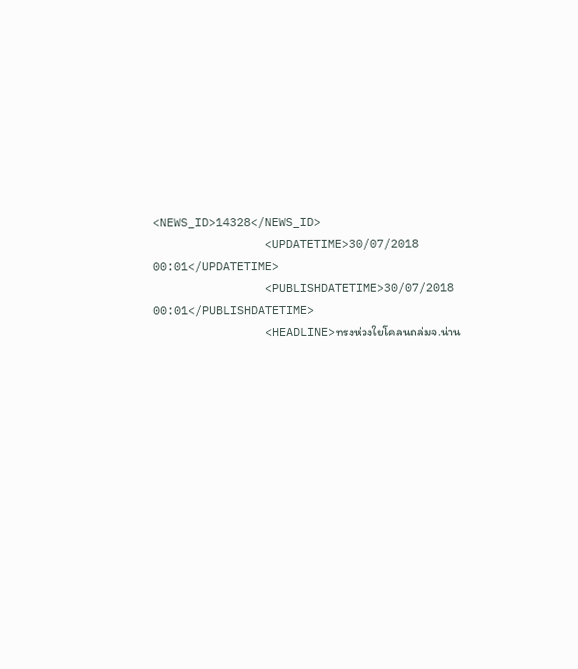<NEWS_ID>14328</NEWS_ID>
                <UPDATETIME>30/07/2018 00:01</UPDATETIME>
                <PUBLISHDATETIME>30/07/2018 00:01</PUBLISHDATETIME>
                <HEADLINE>ทรงห่วงใยโคลนถล่มจ.น่าน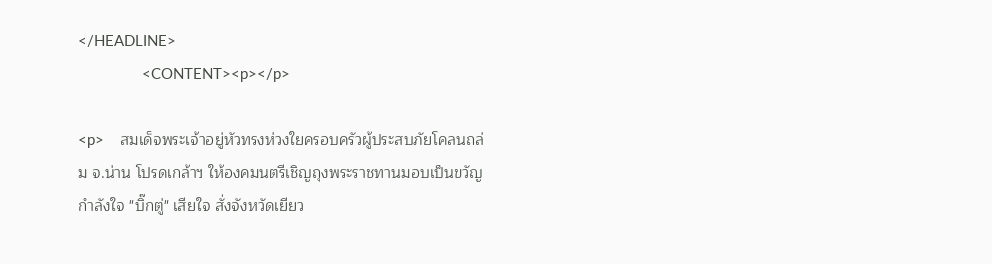</HEADLINE>
                <CONTENT><p></p>

<p>    สมเด็จพระเจ้าอยู่หัวทรงห่วงใยครอบครัวผู้ประสบภัยโคลนถล่ม จ.น่าน โปรดเกล้าฯ ให้องคมนตรีเชิญถุงพระราชทานมอบเป็นขวัญกำลังใจ "บิ๊กตู่" เสียใจ สั่งจังหวัดเยียว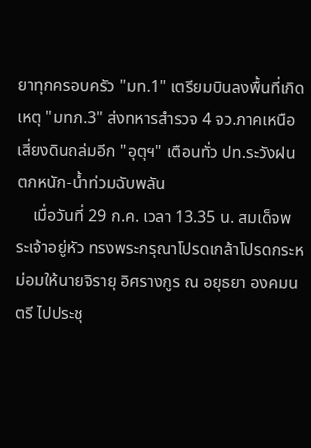ยาทุกครอบครัว "มท.1" เตรียมบินลงพื้นที่เกิดเหตุ "มทภ.3" ส่งทหารสำรวจ 4 จว.ภาคเหนือเสี่ยงดินถล่มอีก "อุตุฯ" เตือนทั่ว ปท.ระวังฝนตกหนัก-น้ำท่วมฉับพลัน
    เมื่อวันที่ 29 ก.ค. เวลา 13.35 น. สมเด็จพระเจ้าอยู่หัว ทรงพระกรุณาโปรดเกล้าโปรดกระหม่อมให้นายจิรายุ อิศรางกูร ณ อยุธยา องคมนตรี ไปประชุ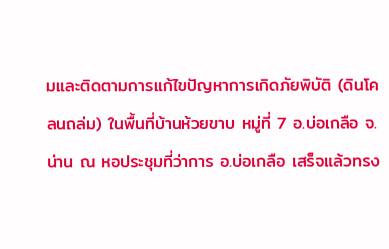มและติดตามการแก้ไขปัญหาการเกิดภัยพิบัติ (ดินโคลนถล่ม) ในพื้นที่บ้านห้วยขาบ หมู่ที่ 7 อ.บ่อเกลือ จ.น่าน ณ หอประชุมที่ว่าการ อ.บ่อเกลือ เสร็จแล้วทรง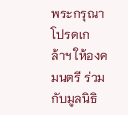พระกรุณาโปรดเกล้าฯ ให้องคมนตรี ร่วมกับมูลนิธิ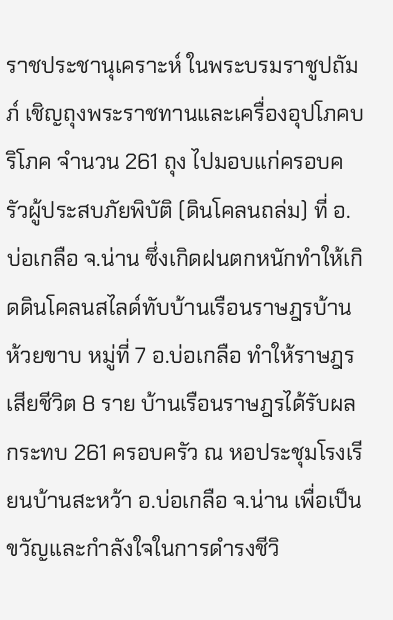ราชประชานุเคราะห์ ในพระบรมราชูปถัมภ์ เชิญถุงพระราชทานและเครื่องอุปโภคบริโภค จำนวน 261 ถุง ไปมอบแก่ครอบครัวผู้ประสบภัยพิบัติ (ดินโคลนถล่ม) ที่ อ.บ่อเกลือ จ.น่าน ซึ่งเกิดฝนตกหนักทำให้เกิดดินโคลนสไลด์ทับบ้านเรือนราษฎรบ้านห้วยขาบ หมู่ที่ 7 อ.บ่อเกลือ ทำให้ราษฎรเสียชีวิต 8 ราย บ้านเรือนราษฎรได้รับผลกระทบ 261 ครอบครัว ณ หอประชุมโรงเรียนบ้านสะหว้า อ.บ่อเกลือ จ.น่าน เพื่อเป็นขวัญและกำลังใจในการดำรงชีวิ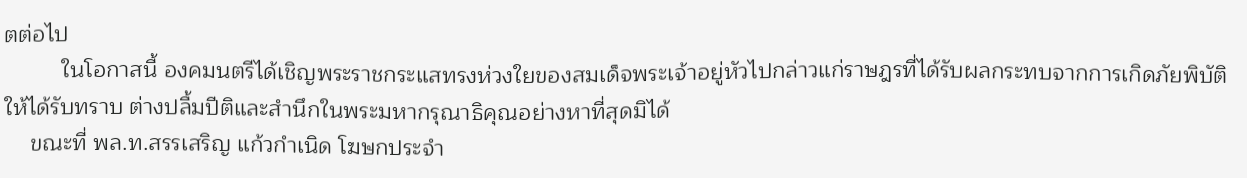ตต่อไป
         ในโอกาสนี้ องคมนตรีได้เชิญพระราชกระแสทรงห่วงใยของสมเด็จพระเจ้าอยู่หัวไปกล่าวแก่ราษฎรที่ได้รับผลกระทบจากการเกิดภัยพิบัติให้ได้รับทราบ ต่างปลื้มปีติและสำนึกในพระมหากรุณาธิคุณอย่างหาที่สุดมิได้
    ขณะที่ พล.ท.สรรเสริญ แก้วกำเนิด โฆษกประจำ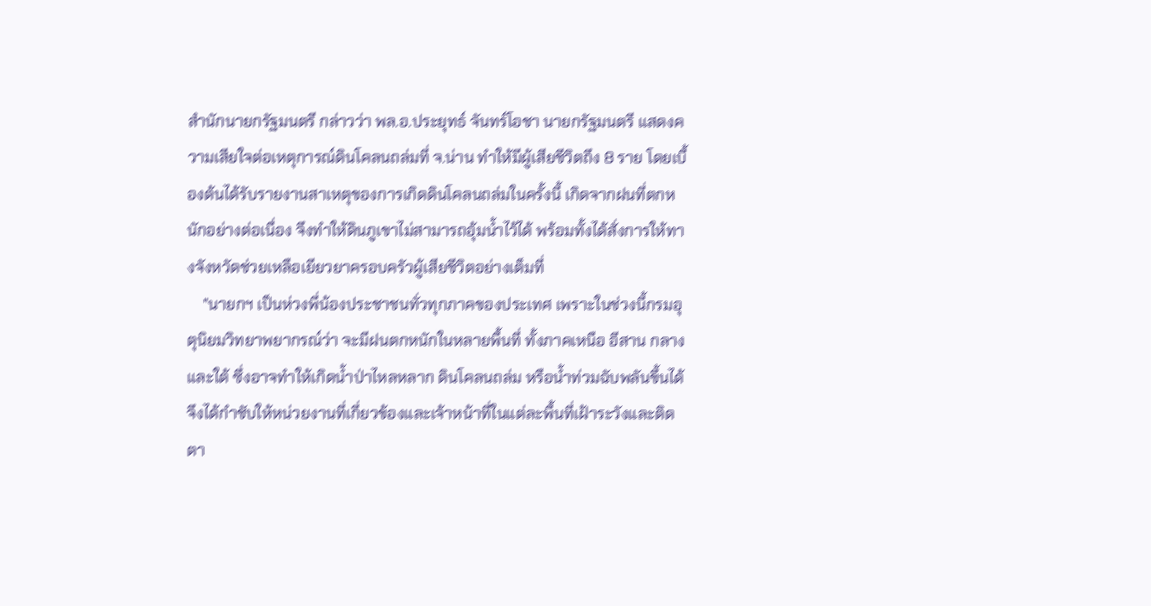สำนักนายกรัฐมนตรี กล่าวว่า พล.อ.ประยุทธ์ จันทร์โอชา นายกรัฐมนตรี แสดงความเสียใจต่อเหตุการณ์ดินโคลนถล่มที่ จ.น่าน ทำให้มีผู้เสียชีวิตถึง 8 ราย โดยเบื้องต้นได้รับรายงานสาเหตุของการเกิดดินโคลนถล่มในครั้งนี้ เกิดจากฝนที่ตกหนักอย่างต่อเนื่อง จึงทำให้ดินภูเขาไม่สามารถอุ้มน้ำไว้ได้ พร้อมทั้งได้สั่งการให้ทางจังหวัดช่วยเหลือเยียวยาครอบครัวผู้เสียชีวิตอย่างเต็มที่
    "นายกฯ เป็นห่วงพี่น้องประชาชนทั่วทุกภาคของประเทศ เพราะในช่วงนี้กรมอุตุนิยมวิทยาพยากรณ์ว่า จะมีฝนตกหนักในหลายพื้นที่ ทั้งภาคเหนือ อีสาน กลาง และใต้ ซึ่งอาจทำให้เกิดน้ำป่าไหลหลาก ดินโคลนถล่ม หรือน้ำท่วมฉับพลันขึ้นได้ จึงได้กำชับให้หน่วยงานที่เกี่ยวข้องและเจ้าหน้าที่ในแต่ละพื้นที่เฝ้าระวังและติดตา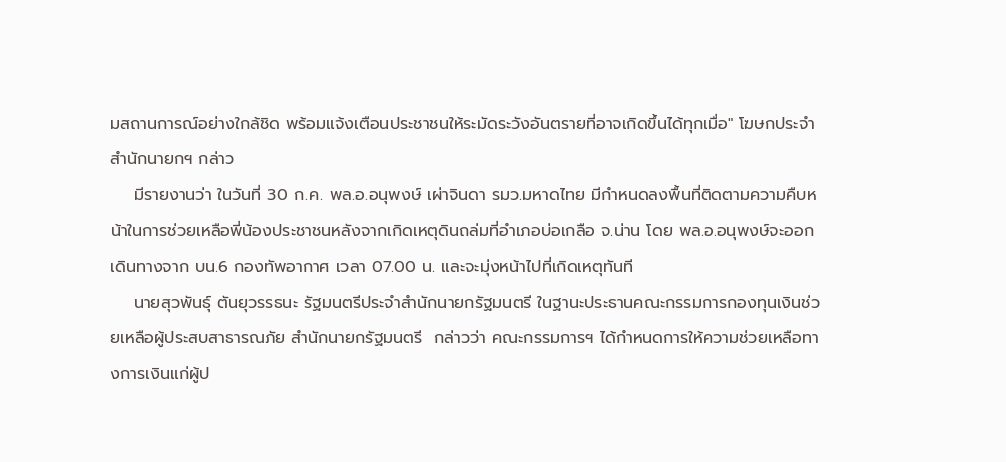มสถานการณ์อย่างใกล้ชิด พร้อมแจ้งเตือนประชาชนให้ระมัดระวังอันตรายที่อาจเกิดขึ้นได้ทุกเมื่อ" โฆษกประจำสำนักนายกฯ กล่าว
    มีรายงานว่า ในวันที่ 30 ก.ค. พล.อ.อนุพงษ์ เผ่าจินดา รมว.มหาดไทย มีกำหนดลงพื้นที่ติดตามความคืบหน้าในการช่วยเหลือพี่น้องประชาชนหลังจากเกิดเหตุดินถล่มที่อำเภอบ่อเกลือ จ.น่าน โดย พล.อ.อนุพงษ์จะออกเดินทางจาก บน.6 กองทัพอากาศ เวลา 07.00 น. และจะมุ่งหน้าไปที่เกิดเหตุทันที
    นายสุวพันธุ์ ตันยุวรรธนะ รัฐมนตรีประจำสำนักนายกรัฐมนตรี ในฐานะประธานคณะกรรมการกองทุนเงินช่วยเหลือผู้ประสบสาธารณภัย สำนักนายกรัฐมนตรี  กล่าวว่า คณะกรรมการฯ ได้กำหนดการให้ความช่วยเหลือทางการเงินแก่ผู้ป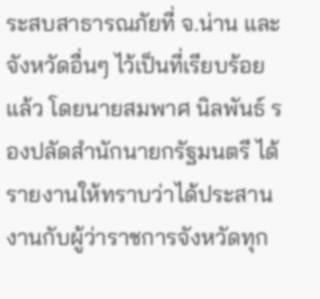ระสบสาธารณภัยที่ จ.น่าน และจังหวัดอื่นๆ ไว้เป็นที่เรียบร้อยแล้ว โดยนายสมพาศ นิลพันธ์ รองปลัดสำนักนายกรัฐมนตรี ได้รายงานให้ทราบว่าได้ประสานงานกับผู้ว่าราชการจังหวัดทุก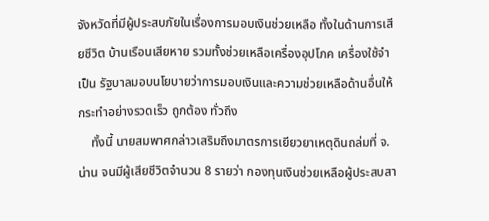จังหวัดที่มีผู้ประสบภัยในเรื่องการมอบเงินช่วยเหลือ ทั้งในด้านการเสียชีวิต บ้านเรือนเสียหาย รวมทั้งช่วยเหลือเครื่องอุปโภค เครื่องใช้จำเป็น รัฐบาลมอบนโยบายว่าการมอบเงินและความช่วยเหลือด้านอื่นให้กระทำอย่างรวดเร็ว ถูกต้อง ทั่วถึง
    ทั้งนี้ นายสมพาศกล่าวเสริมถึงมาตรการเยียวยาเหตุดินถล่มที่ จ.น่าน จนมีผู้เสียชีวิตจำนวน 8 รายว่า กองทุนเงินช่วยเหลือผู้ประสบสา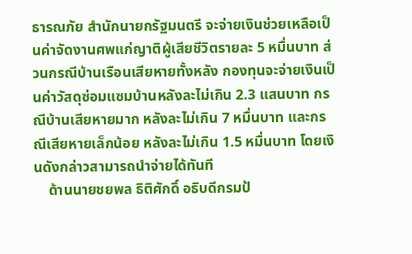ธารณภัย สำนักนายกรัฐมนตรี จะจ่ายเงินช่วยเหลือเป็นค่าจัดงานศพแก่ญาติผู้เสียชีวิตรายละ 5 หมื่นบาท ส่วนกรณีบ้านเรือนเสียหายทั้งหลัง กองทุนจะจ่ายเงินเป็นค่าวัสดุซ่อมแซมบ้านหลังละไม่เกิน 2.3 แสนบาท กรณีบ้านเสียหายมาก หลังละไม่เกิน 7 หมื่นบาท และกรณีเสียหายเล็กน้อย หลังละไม่เกิน 1.5 หมื่นบาท โดยเงินดังกล่าวสามารถนำจ่ายได้ทันที
    ด้านนายชยพล ธิติศักดิ์ อธิบดีกรมป้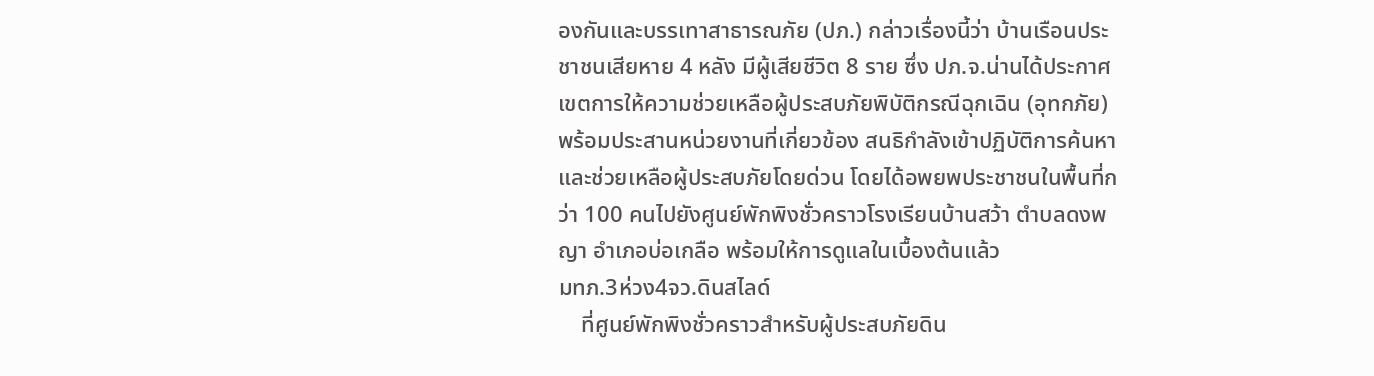องกันและบรรเทาสาธารณภัย (ปภ.) กล่าวเรื่องนี้ว่า บ้านเรือนประชาชนเสียหาย 4 หลัง มีผู้เสียชีวิต 8 ราย ซึ่ง ปภ.จ.น่านได้ประกาศเขตการให้ความช่วยเหลือผู้ประสบภัยพิบัติกรณีฉุกเฉิน (อุทกภัย) พร้อมประสานหน่วยงานที่เกี่ยวข้อง สนธิกำลังเข้าปฏิบัติการค้นหาและช่วยเหลือผู้ประสบภัยโดยด่วน โดยได้อพยพประชาชนในพื้นที่กว่า 100 คนไปยังศูนย์พักพิงชั่วคราวโรงเรียนบ้านสว้า ตำบลดงพญา อำเภอบ่อเกลือ พร้อมให้การดูแลในเบื้องต้นแล้ว
มทภ.3ห่วง4จว.ดินสไลด์
    ที่ศูนย์พักพิงชั่วคราวสำหรับผู้ประสบภัยดิน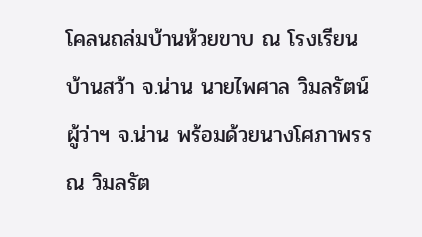โคลนถล่มบ้านห้วยขาบ ณ โรงเรียนบ้านสว้า จ.น่าน นายไพศาล วิมลรัตน์ ผู้ว่าฯ จ.น่าน พร้อมด้วยนางโศภาพรรณ วิมลรัต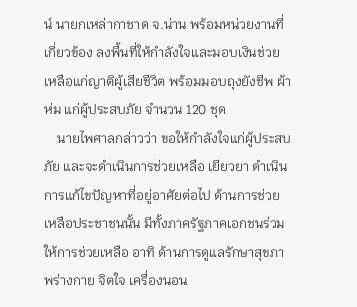น์ นายกเหล่ากาชาด จ.น่าน พร้อมหน่วยงานที่เกี่ยวข้อง ลงพื้นที่ให้กำลังใจและมอบเงินช่วยเหลือแก่ญาติผู้เสียชีวิต พร้อมมอบถุงยังชีพ ผ้าห่ม แก่ผู้ประสบภัย จำนวน 120 ชุด
    นายไพศาลกล่าวว่า ขอให้กำลังใจแก่ผู้ประสบภัย และจะดำเนินการช่วยเหลือ เยียวยา ดำเนินการแก้ไขปัญหาที่อยู่อาศัยต่อไป ด้านการช่วยเหลือประชาชนนั้น มีทั้งภาครัฐภาคเอกชนร่วมให้การช่วยเหลือ อาทิ ด้านการดูแลรักษาสุขภาพร่างกาย จิตใจ เครื่องนอน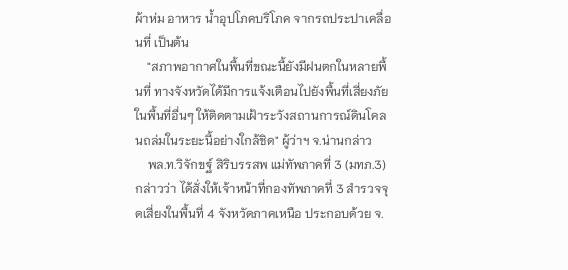ผ้าห่ม อาหาร น้ำอุปโภคบริโภค จากรถประปาเคลื่อนที่ เป็นต้น
    "สภาพอากาศในพื้นที่ขณะนี้ยังมีฝนตกในหลายพื้นที่ ทางจังหวัดได้มีการแจ้งเตือนไปยังพื้นที่เสี่ยงภัยในพื้นที่อื่นๆ ให้ติดตามเฝ้าระวังสถานการณ์ดินโคลนถล่มในระยะนี้อย่างใกล้ชิด" ผู้ว่าฯ จ.น่านกล่าว
    พล.ท.วิจักขฐ์ สิริบรรสพ แม่ทัพภาคที่ 3 (มทภ.3) กล่าวว่า ได้สั่งให้เจ้าหน้าที่กองทัพภาคที่ 3 สำรวจจุดเสี่ยงในพื้นที่ 4 จังหวัดภาคเหนือ ประกอบด้วย จ.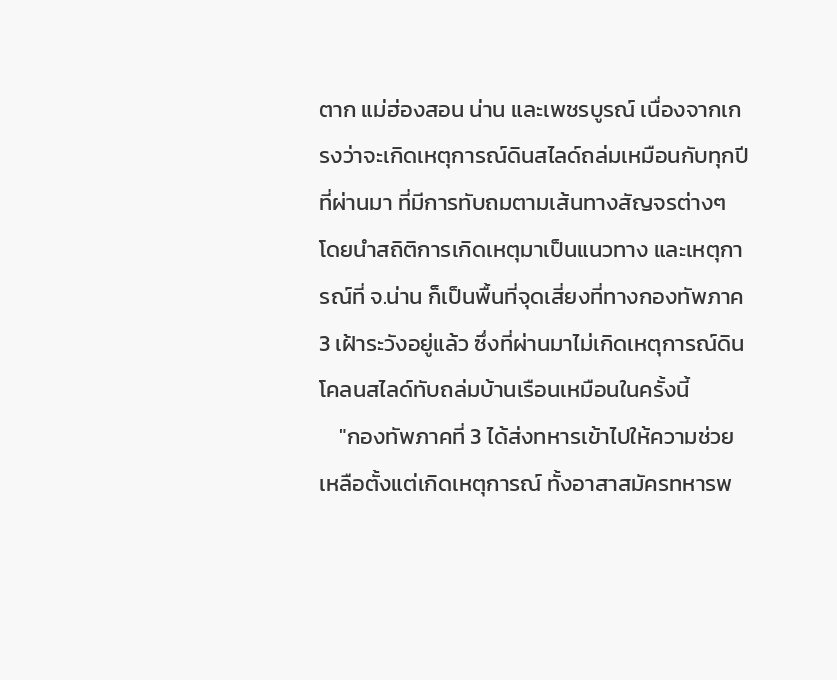ตาก แม่ฮ่องสอน น่าน และเพชรบูรณ์ เนื่องจากเกรงว่าจะเกิดเหตุการณ์ดินสไลด์ถล่มเหมือนกับทุกปีที่ผ่านมา ที่มีการทับถมตามเส้นทางสัญจรต่างๆ โดยนำสถิติการเกิดเหตุมาเป็นแนวทาง และเหตุการณ์ที่ จ.น่าน ก็เป็นพื้นที่จุดเสี่ยงที่ทางกองทัพภาค 3 เฝ้าระวังอยู่แล้ว ซึ่งที่ผ่านมาไม่เกิดเหตุการณ์ดินโคลนสไลด์ทับถล่มบ้านเรือนเหมือนในครั้งนี้
    "กองทัพภาคที่ 3 ได้ส่งทหารเข้าไปให้ความช่วยเหลือตั้งแต่เกิดเหตุการณ์ ทั้งอาสาสมัครทหารพ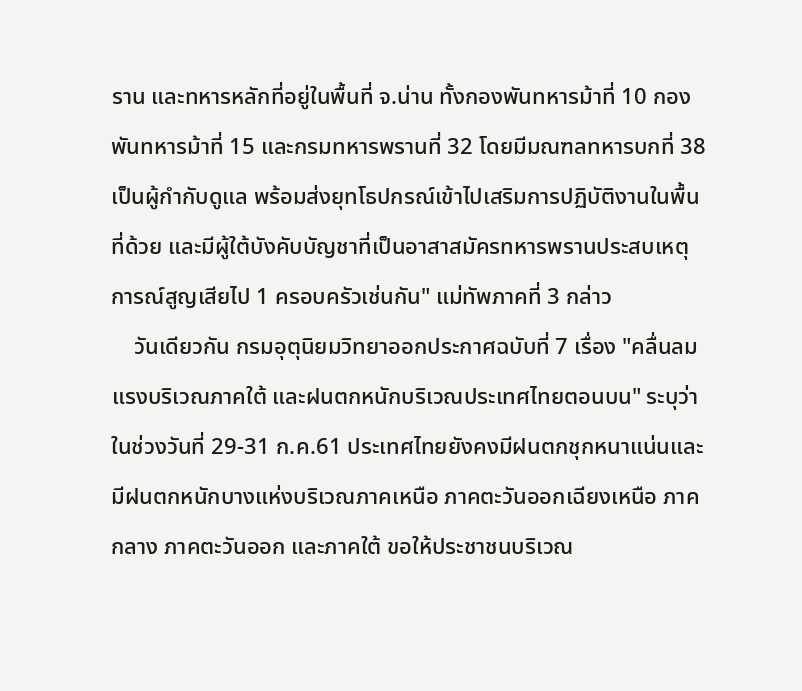ราน และทหารหลักที่อยู่ในพื้นที่ จ.น่าน ทั้งกองพันทหารม้าที่ 10 กองพันทหารม้าที่ 15 และกรมทหารพรานที่ 32 โดยมีมณฑลทหารบกที่ 38 เป็นผู้กำกับดูแล พร้อมส่งยุทโธปกรณ์เข้าไปเสริมการปฏิบัติงานในพื้นที่ด้วย และมีผู้ใต้บังคับบัญชาที่เป็นอาสาสมัครทหารพรานประสบเหตุการณ์สูญเสียไป 1 ครอบครัวเช่นกัน" แม่ทัพภาคที่ 3 กล่าว
    วันเดียวกัน กรมอุตุนิยมวิทยาออกประกาศฉบับที่ 7 เรื่อง "คลื่นลมแรงบริเวณภาคใต้ และฝนตกหนักบริเวณประเทศไทยตอนบน" ระบุว่า ในช่วงวันที่ 29-31 ก.ค.61 ประเทศไทยยังคงมีฝนตกชุกหนาแน่นและมีฝนตกหนักบางแห่งบริเวณภาคเหนือ ภาคตะวันออกเฉียงเหนือ ภาคกลาง ภาคตะวันออก และภาคใต้ ขอให้ประชาชนบริเวณ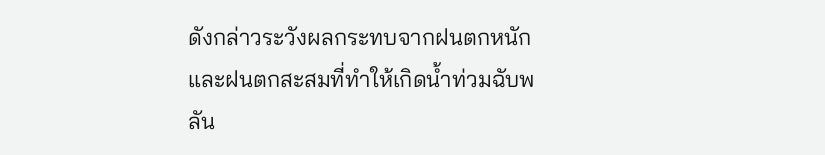ดังกล่าวระวังผลกระทบจากฝนตกหนักและฝนตกสะสมที่ทำให้เกิดน้ำท่วมฉับพลัน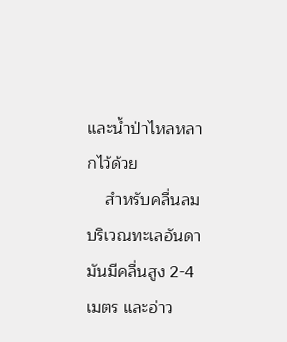และน้ำป่าไหลหลากไว้ด้วย
    สำหรับคลื่นลมบริเวณทะเลอันดามันมีคลื่นสูง 2-4 เมตร และอ่าว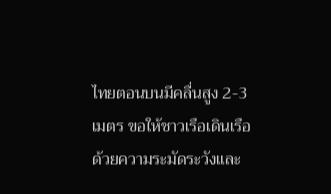ไทยตอนบนมีคลื่นสูง 2-3 เมตร ขอให้ชาวเรือเดินเรือด้วยความระมัดระวังและ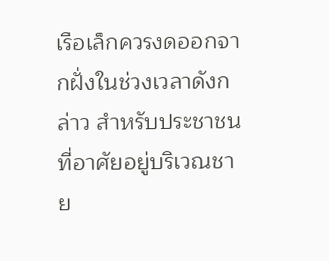เรือเล็กควรงดออกจากฝั่งในช่วงเวลาดังกล่าว สำหรับประชาชนที่อาศัยอยู่บริเวณชาย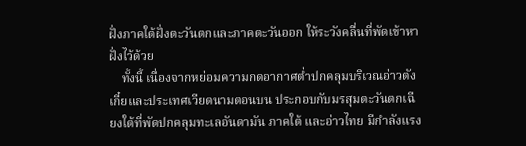ฝั่งภาคใต้ฝั่งตะวันตกและภาคตะวันออก ให้ระวังคลื่นที่พัดเข้าหาฝั่งไว้ด้วย
    ทั้งนี้ เนื่องจากหย่อมความกดอากาศต่ำปกคลุมบริเวณอ่าวตังเกี๋ยและประเทศเวียดนามตอนบน ประกอบกับมรสุมตะวันตกเฉียงใต้ที่พัดปกคลุมทะเลอันดามัน ภาคใต้ และอ่าวไทย มีกำลังแรง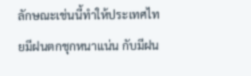ลักษณะเช่นนี้ทำให้ประเทศไทยมีฝนตกชุกหนาแน่น กับมีฝน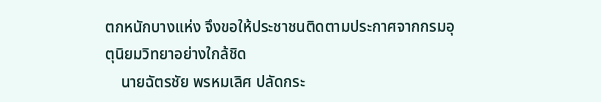ตกหนักบางแห่ง จึงขอให้ประชาชนติดตามประกาศจากกรมอุตุนิยมวิทยาอย่างใกล้ชิด
    นายฉัตรชัย พรหมเลิศ ปลัดกระ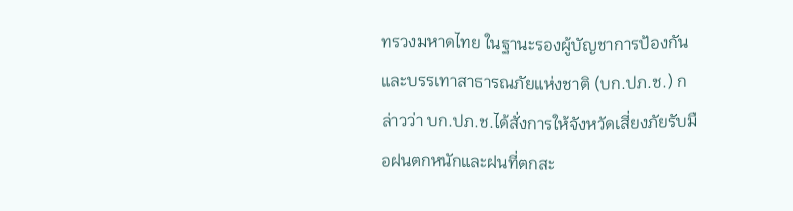ทรวงมหาดไทย ในฐานะรองผู้บัญชาการป้องกันและบรรเทาสาธารณภัยแห่งชาติ (บก.ปภ.ช.) กล่าวว่า บก.ปภ.ช.ได้สั่งการให้จังหวัดเสี่ยงภัยรับมือฝนตกหนักและฝนที่ตกสะ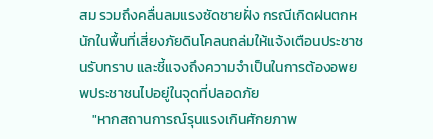สม รวมถึงคลื่นลมแรงซัดชายฝั่ง กรณีเกิดฝนตกหนักในพื้นที่เสี่ยงภัยดินโคลนถล่มให้แจ้งเตือนประชาชนรับทราบ และชี้แจงถึงความจำเป็นในการต้องอพยพประชาชนไปอยู่ในจุดที่ปลอดภัย
    "หากสถานการณ์รุนแรงเกินศักยภาพ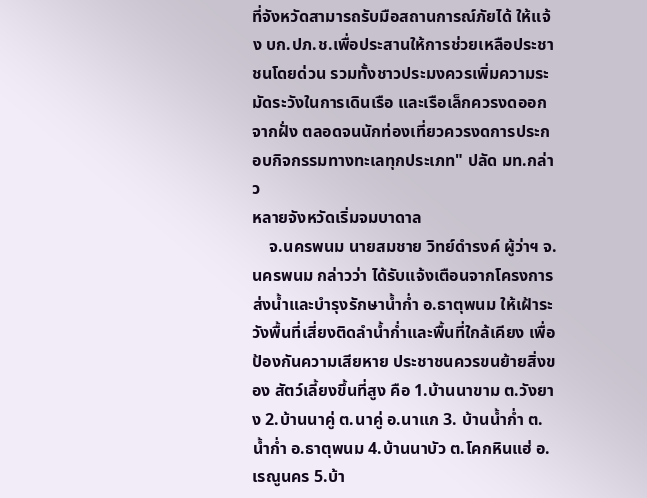ที่จังหวัดสามารถรับมือสถานการณ์ภัยได้ ให้แจ้ง บก.ปภ.ช.เพื่อประสานให้การช่วยเหลือประชาชนโดยด่วน รวมทั้งชาวประมงควรเพิ่มความระมัดระวังในการเดินเรือ และเรือเล็กควรงดออกจากฝั่ง ตลอดจนนักท่องเที่ยวควรงดการประกอบกิจกรรมทางทะเลทุกประเภท" ปลัด มท.กล่าว
หลายจังหวัดเริ่มจมบาดาล
    จ.นครพนม นายสมชาย วิทย์ดำรงค์ ผู้ว่าฯ จ.นครพนม กล่าวว่า ได้รับแจ้งเตือนจากโครงการส่งน้ำและบำรุงรักษาน้ำก่ำ อ.ธาตุพนม ให้เฝ้าระวังพื้นที่เสี่ยงติดลำน้ำก่ำและพื้นที่ใกล้เคียง เพื่อป้องกันความเสียหาย ประชาชนควรขนย้ายสิ่งของ สัตว์เลี้ยงขึ้นที่สูง คือ 1.บ้านนาขาม ต.วังยาง 2.บ้านนาคู่ ต.นาคู่ อ.นาแก 3. บ้านน้ำก่ำ ต.น้ำก่ำ อ.ธาตุพนม 4.บ้านนาบัว ต.โคกหินแฮ่ อ.เรณูนคร 5.บ้า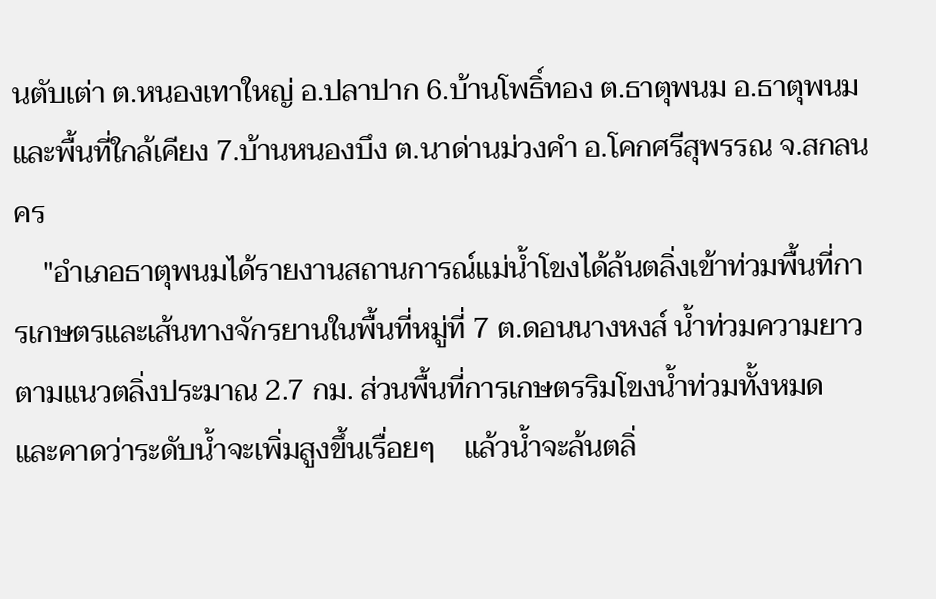นตับเต่า ต.หนองเทาใหญ่ อ.ปลาปาก 6.บ้านโพธิ์ทอง ต.ธาตุพนม อ.ธาตุพนม และพื้นที่ใกล้เคียง 7.บ้านหนองบึง ต.นาด่านม่วงคำ อ.โคกศรีสุพรรณ จ.สกลนคร
    "อำเภอธาตุพนมได้รายงานสถานการณ์แม่น้ำโขงได้ล้นตลิ่งเข้าท่วมพื้นที่การเกษตรและเส้นทางจักรยานในพื้นที่หมู่ที่ 7 ต.ดอนนางหงส์ น้ำท่วมความยาวตามแนวตลิ่งประมาณ 2.7 กม. ส่วนพื้นที่การเกษตรริมโขงน้ำท่วมทั้งหมด และคาดว่าระดับน้ำจะเพิ่มสูงขึ้นเรื่อยๆ    แล้วน้ำจะล้นตลิ่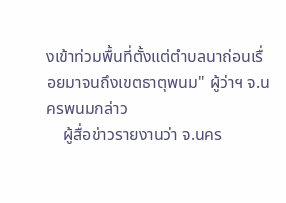งเข้าท่วมพื้นที่ตั้งแต่ตำบลนาถ่อนเรื่อยมาจนถึงเขตธาตุพนม" ผู้ว่าฯ จ.นครพนมกล่าว
    ผู้สื่อข่าวรายงานว่า จ.นคร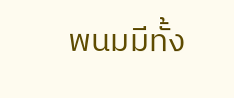พนมมีทั้ง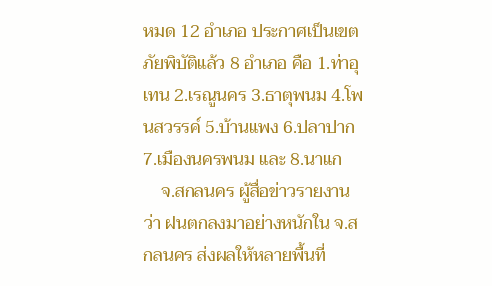หมด 12 อำเภอ ประกาศเป็นเขตภัยพิบัติแล้ว 8 อำเภอ คือ 1.ท่าอุเทน 2.เรณูนคร 3.ธาตุพนม 4.โพนสวรรค์ 5.บ้านแพง 6.ปลาปาก 7.เมืองนครพนม และ 8.นาแก
    จ.สกลนคร ผู้สื่อข่าวรายงานว่า ฝนตกลงมาอย่างหนักใน จ.สกลนคร ส่งผลให้หลายพื้นที่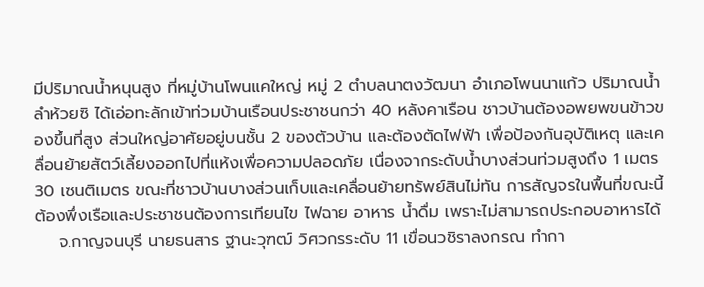มีปริมาณน้ำหนุนสูง ที่หมู่บ้านโพนแคใหญ่ หมู่ 2 ตำบลนาตงวัฒนา อำเภอโพนนาแก้ว ปริมาณน้ำลำห้วยซิ ได้เอ่อทะลักเข้าท่วมบ้านเรือนประชาชนกว่า 40 หลังคาเรือน ชาวบ้านต้องอพยพขนข้าวของขึ้นที่สูง ส่วนใหญ่อาศัยอยู่บนชั้น 2 ของตัวบ้าน และต้องตัดไฟฟ้า เพื่อป้องกันอุบัติเหตุ และเคลื่อนย้ายสัตว์เลี้ยงออกไปที่แห้งเพื่อความปลอดภัย เนื่องจากระดับน้ำบางส่วนท่วมสูงถึง 1 เมตร 30 เซนติเมตร ขณะที่ชาวบ้านบางส่วนเก็บและเคลื่อนย้ายทรัพย์สินไม่ทัน การสัญจรในพื้นที่ขณะนี้ต้องพึ่งเรือและประชาชนต้องการเทียนไข ไฟฉาย อาหาร น้ำดื่ม เพราะไม่สามารถประกอบอาหารได้
    จ.กาญจนบุรี นายธนสาร ฐานะวุฑฒ์ วิศวกรระดับ 11 เขื่อนวชิราลงกรณ ทำกา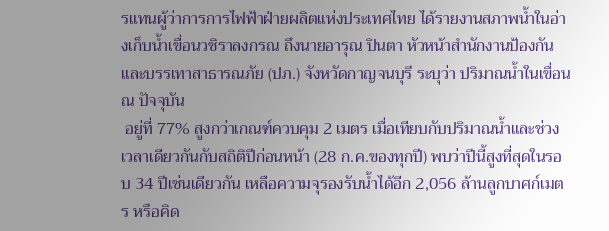รแทนผู้ว่าการการไฟฟ้าฝ่ายผลิตแห่งประเทศไทย ได้รายงานสภาพน้ำในอ่างเก็บน้ำเขื่อนวชิราลงกรณ ถึงนายอารุณ ปินตา หัวหน้าสำนักงานป้องกันและบรรเทาสาธารณภัย (ปภ.) จังหวัดกาญจนบุรี ระบุว่า ปริมาณน้ำในเขื่อน ณ ปัจจุบัน
 อยู่ที่ 77% สูงกว่าเกณฑ์ควบคุม 2 เมตร เมื่อเทียบกับปริมาณน้ำและช่วงเวลาเดียวกันกับสถิติปีก่อนหน้า (28 ก.ค.ของทุกปี) พบว่าปีนี้สูงที่สุดในรอบ 34 ปีเช่นเดียวกัน เหลือความจุรองรับน้ำได้อีก 2,056 ล้านลูกบาศก์เมตร หรือคิด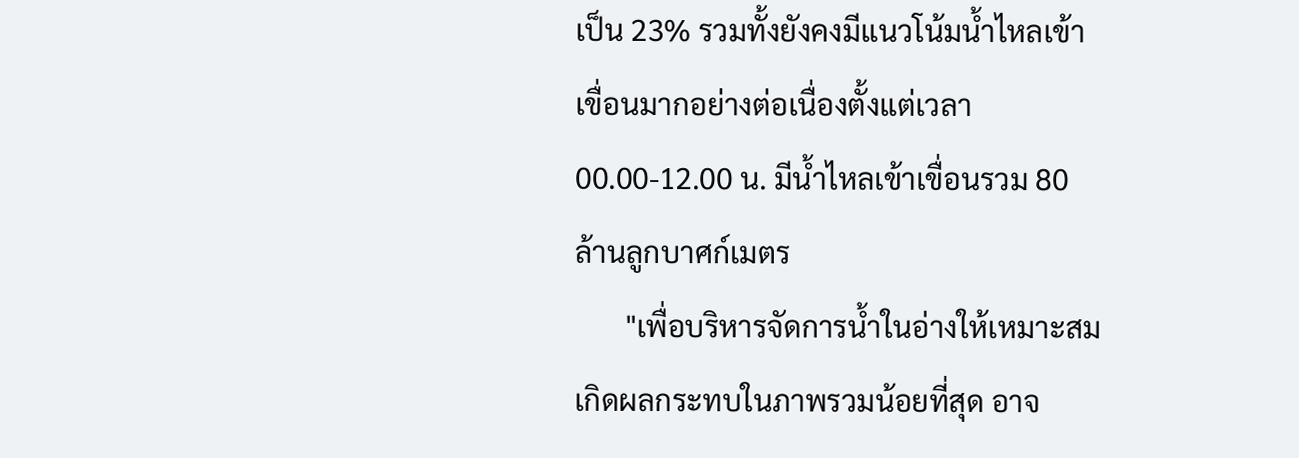เป็น 23% รวมทั้งยังคงมีแนวโน้มน้ำไหลเข้าเขื่อนมากอย่างต่อเนื่องตั้งแต่เวลา 00.00-12.00 น. มีน้ำไหลเข้าเขื่อนรวม 80 ล้านลูกบาศก์เมตร
       "เพื่อบริหารจัดการน้ำในอ่างให้เหมาะสม เกิดผลกระทบในภาพรวมน้อยที่สุด อาจ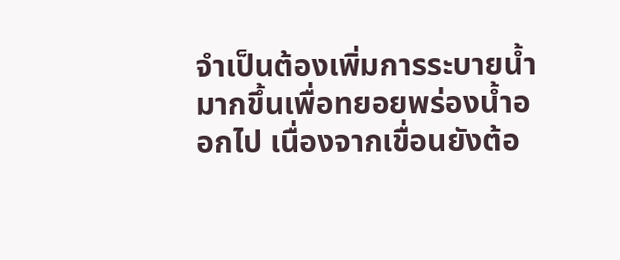จำเป็นต้องเพิ่มการระบายน้ำมากขึ้นเพื่อทยอยพร่องน้ำออกไป เนื่องจากเขื่อนยังต้อ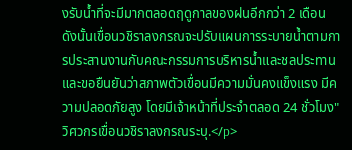งรับน้ำที่จะมีมากตลอดฤดูกาลของฝนอีกกว่า 2 เดือน ดังนั้นเขื่อนวชิราลงกรณจะปรับแผนการระบายน้ำตามการประสานงานกับคณะกรรมการบริหารน้ำและชลประทาน และขอยืนยันว่าสภาพตัวเขื่อนมีความมั่นคงแข็งแรง มีความปลอดภัยสูง โดยมีเจ้าหน้าที่ประจำตลอด 24 ชั่วโมง" วิศวกรเขื่อนวชิราลงกรณระบุ.</p>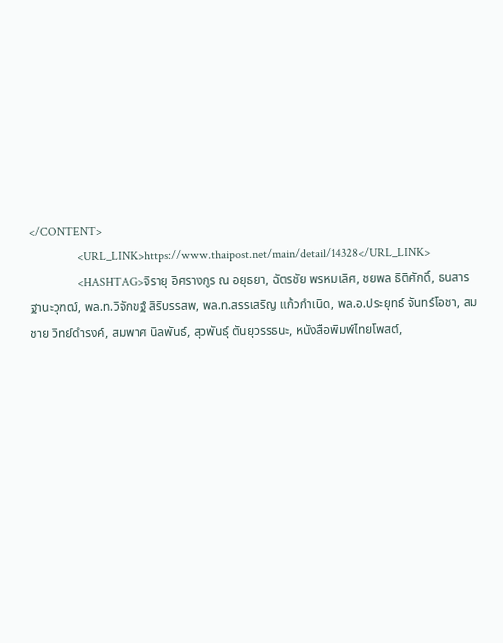</CONTENT>
                <URL_LINK>https://www.thaipost.net/main/detail/14328</URL_LINK>
                <HASHTAG>จิรายุ อิศรางกูร ณ อยุธยา, ฉัตรชัย พรหมเลิศ, ชยพล ธิติศักดิ์, ธนสาร ฐานะวุฑฒ์, พล.ท.วิจักขฐ์ สิริบรรสพ, พล.ท.สรรเสริญ แก้วกำเนิด, พล.อ.ประยุทธ์ จันทร์โอชา, สมชาย วิทย์ดำรงค์, สมพาศ นิลพันธ์, สุวพันธุ์ ตันยุวรรธนะ, หนังสือพิมพ์ไทยโพสต์,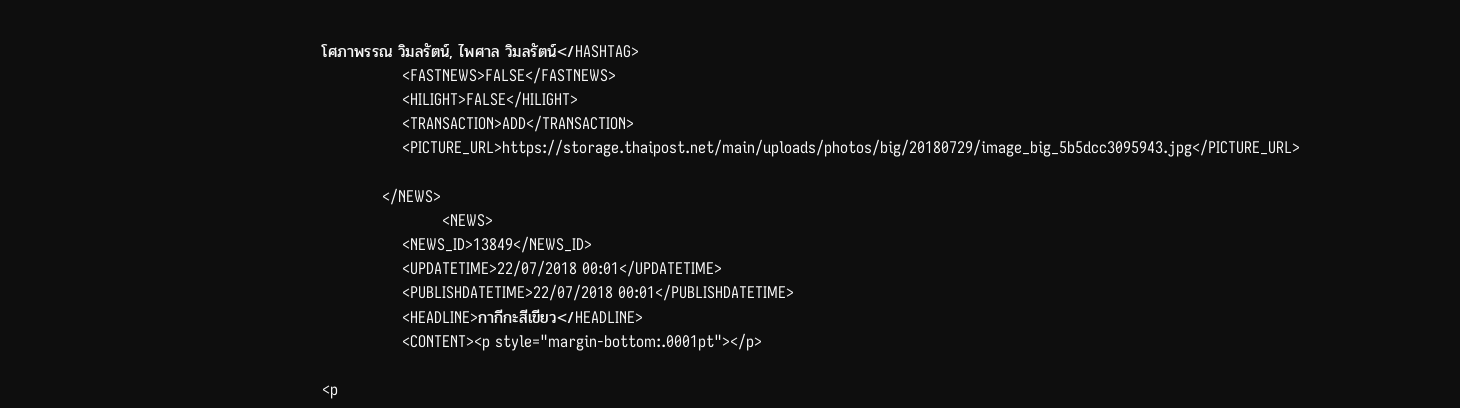โศภาพรรณ วิมลรัตน์, ไพศาล วิมลรัตน์</HASHTAG>
                <FASTNEWS>FALSE</FASTNEWS>
                <HILIGHT>FALSE</HILIGHT>
                <TRANSACTION>ADD</TRANSACTION>
                <PICTURE_URL>https://storage.thaipost.net/main/uploads/photos/big/20180729/image_big_5b5dcc3095943.jpg</PICTURE_URL>

            </NEWS>
                        <NEWS>
                <NEWS_ID>13849</NEWS_ID>
                <UPDATETIME>22/07/2018 00:01</UPDATETIME>
                <PUBLISHDATETIME>22/07/2018 00:01</PUBLISHDATETIME>
                <HEADLINE>กากีกะสีเขียว</HEADLINE>
                <CONTENT><p style="margin-bottom:.0001pt"></p>

<p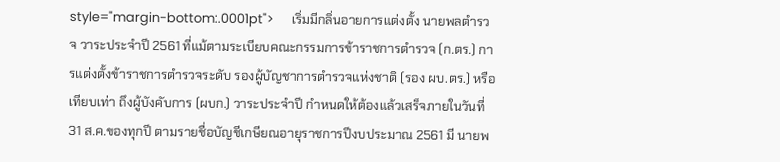style="margin-bottom:.0001pt">      เริ่มมีกลิ่นอายการแต่งตั้ง นายพลตำรวจ วาระประจำปี 2561 ที่แม้ตามระเบียบคณะกรรมการข้าราชการตำรวจ (ก.ตร.) การแต่งตั้งข้าราชการตำรวจระดับ รองผู้บัญชาการตำรวจแห่งชาติ (รอง ผบ.ตร.) หรือเทียบเท่า ถึงผู้บังคับการ (ผบก.) วาระประจำปี กำหนดให้ต้องแล้วเสร็จภายในวันที่ 31 ส.ค.ของทุกปี ตามรายชื่อบัญชีเกษียณอายุราชการปีงบประมาณ 2561 มี นายพ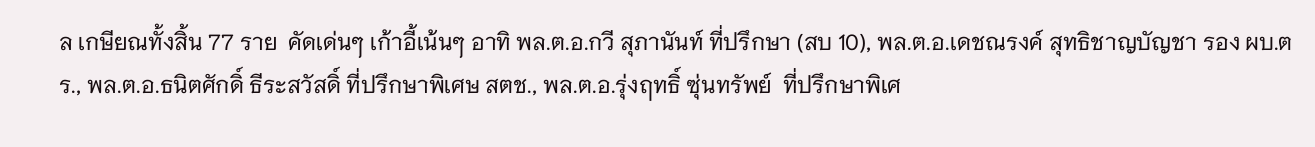ล เกษียณทั้งสิ้น 77 ราย  คัดเด่นๆ เก้าอี้เน้นๆ อาทิ พล.ต.อ.กวี สุภานันท์ ที่ปรึกษา (สบ 10), พล.ต.อ.เดชณรงค์ สุทธิชาญบัญชา รอง ผบ.ตร., พล.ต.อ.ธนิตศักดิ์ ธีระสวัสดิ์ ที่ปรึกษาพิเศษ สตช., พล.ต.อ.รุ่งฤทธิ์ ซุ่นทรัพย์  ที่ปรึกษาพิเศ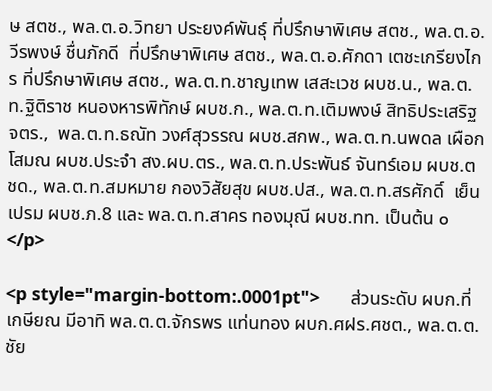ษ สตช., พล.ต.อ.วิทยา ประยงค์พันธุ์ ที่ปรึกษาพิเศษ สตช., พล.ต.อ.วีรพงษ์ ชื่นภักดี  ที่ปรึกษาพิเศษ สตช., พล.ต.อ.ศักดา เตชะเกรียงไกร ที่ปรึกษาพิเศษ สตช., พล.ต.ท.ชาญเทพ เสสะเวช ผบช.น., พล.ต.ท.ฐิติราช หนองหารพิทักษ์ ผบช.ก., พล.ต.ท.เติมพงษ์ สิทธิประเสริฐ จตร.,  พล.ต.ท.ธณัท วงศ์สุวรรณ ผบช.สกพ., พล.ต.ท.นพดล เผือกโสมณ ผบช.ประจำ สง.ผบ.ตร., พล.ต.ท.ประพันธ์ จันทร์เอม ผบช.ตชด., พล.ต.ท.สมหมาย กองวิสัยสุข ผบช.ปส., พล.ต.ท.สรศักดิ์  เย็นเปรม ผบช.ภ.8 และ พล.ต.ท.สาคร ทองมุณี ผบช.ทท. เป็นต้น ๐</p>

<p style="margin-bottom:.0001pt">      ส่วนระดับ ผบก.ที่เกษียณ มีอาทิ พล.ต.ต.จักรพร แท่นทอง ผบก.ศฝร.ศชต., พล.ต.ต.ชัย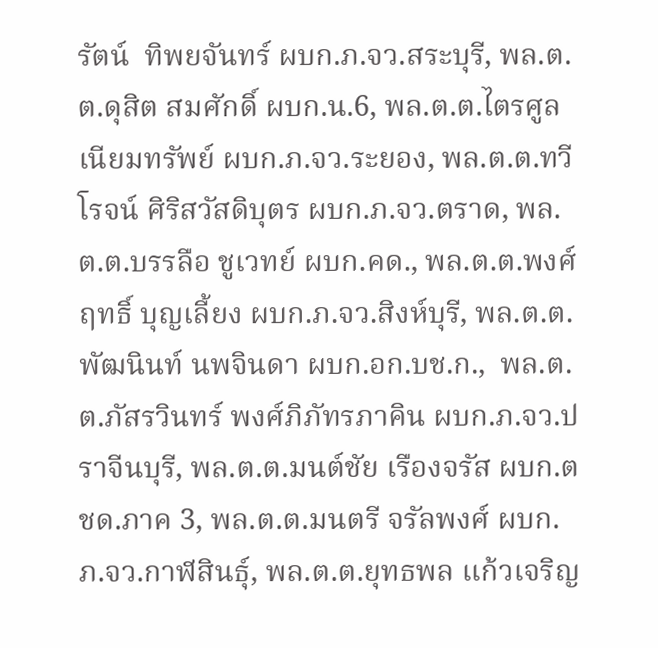รัตน์  ทิพยจันทร์ ผบก.ภ.จว.สระบุรี, พล.ต.ต.ดุสิต สมศักดิ์ ผบก.น.6, พล.ต.ต.ไตรศูล เนียมทรัพย์ ผบก.ภ.จว.ระยอง, พล.ต.ต.ทวีโรจน์ ศิริสวัสดิบุตร ผบก.ภ.จว.ตราด, พล.ต.ต.บรรลือ ชูเวทย์ ผบก.คด., พล.ต.ต.พงศ์ฤทธิ์ บุญเลี้ยง ผบก.ภ.จว.สิงห์บุรี, พล.ต.ต.พัฒนินท์ นพจินดา ผบก.อก.บช.ก.,  พล.ต.ต.ภัสรวินทร์ พงศ์ภิภัทรภาคิน ผบก.ภ.จว.ปราจีนบุรี, พล.ต.ต.มนต์ชัย เรืองจรัส ผบก.ตชด.ภาค 3, พล.ต.ต.มนตรี จรัลพงศ์ ผบก.ภ.จว.กาฬสินธุ์, พล.ต.ต.ยุทธพล แก้วเจริญ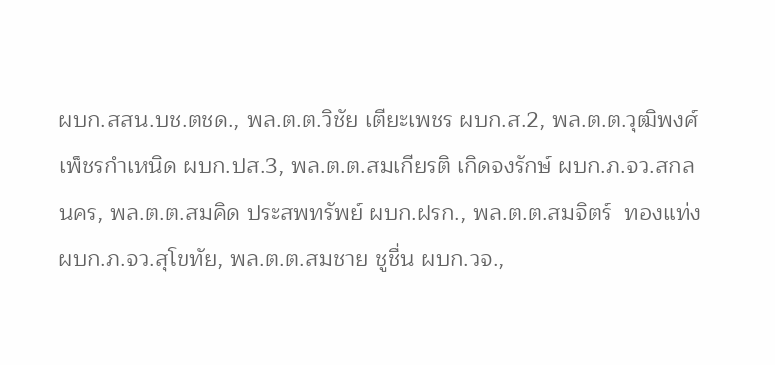ผบก.สสน.บช.ตชด., พล.ต.ต.วิชัย เตียะเพชร ผบก.ส.2, พล.ต.ต.วุฒิพงศ์ เพ็ชรกำเหนิด ผบก.ปส.3, พล.ต.ต.สมเกียรติ เกิดจงรักษ์ ผบก.ภ.จว.สกลนคร, พล.ต.ต.สมคิด ประสพทรัพย์ ผบก.ฝรก., พล.ต.ต.สมจิตร์  ทองแท่ง ผบก.ภ.จว.สุโขทัย, พล.ต.ต.สมชาย ชูชื่น ผบก.วจ.,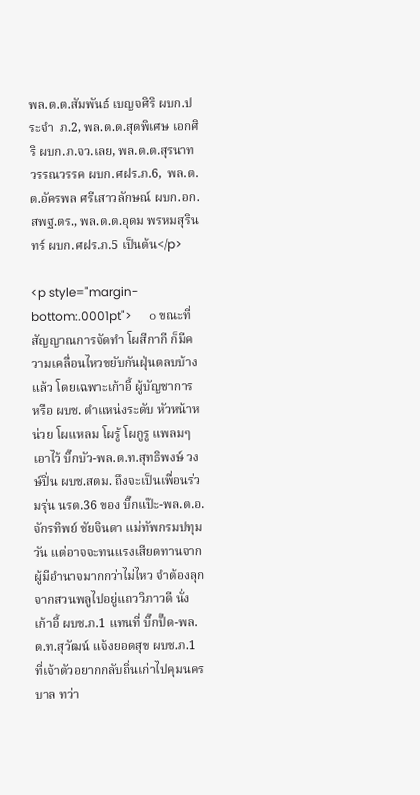พล.ต.ต.สัมพันธ์ เบญจศิริ ผบก.ประจำ  ภ.2, พล.ต.ต.สุดพิเศษ เอกศิริ ผบก.ภ.จว.เลย, พล.ต.ต.สุรนาท วรรณวรรค ผบก.ศฝร.ภ.6,  พล.ต.ต.อัครพล ศรีเสาวลักษณ์ ผบก.อก.สพฐ.ตร., พล.ต.ต.อุดม พรหมสุรินทร์ ผบก.ศฝร.ภ.5 เป็นต้น</p>

<p style="margin-bottom:.0001pt">      ๐ ขณะที่สัญญาณการจัดทำ โผสีกากี ก็มีความเคลื่อนไหวขยับกันฝุ่นตลบบ้างแล้ว โดยเฉพาะเก้าอี้ ผู้บัญชาการ หรือ ผบช. ตำแหน่งระดับ หัวหน้าหน่วย โผแหลม โผรู้ โผกูรู แพลมๆ เอาไว้ บิ๊กบัว-พล.ต.ท.สุทธิพงษ์ วงษ์ปิ่น ผบช.สตม. ถึงจะเป็นเพื่อนร่วมรุ่น นรต.36 ของ บิ๊กแป๊ะ-พล.ต.อ.จักรทิพย์ ชัยจินดา แม่ทัพกรมปทุมวัน แต่อาจจะทนแรงเสียดทานจากผู้มีอำนาจมากกว่าไม่ไหว จำต้องลุกจากสวนพลูไปอยู่แถววิภาวดี นั่งเก้าอี้ ผบช.ภ.1 แทนที่ บิ๊กปั๊ด-พล.ต.ท.สุวัฒน์ แจ้งยอดสุข ผบช.ภ.1  ที่เจ้าตัวอยากกลับถิ่นเก่าไปคุมนครบาล ทว่า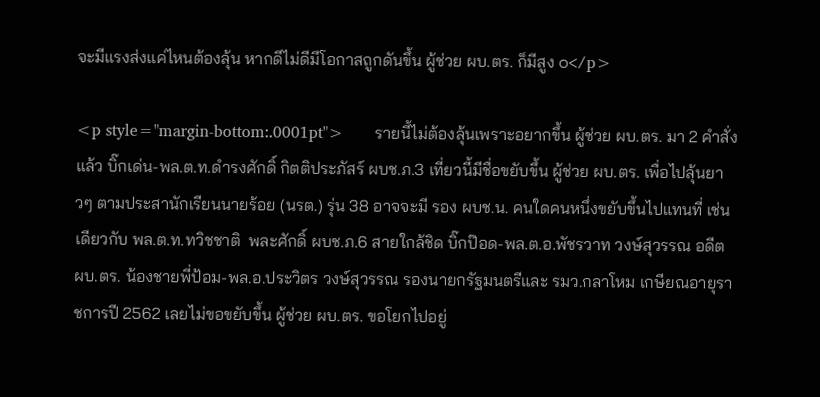จะมีแรงส่งแค่ไหนต้องลุ้น หากดีไม่ดีมีโอกาสถูกดันขึ้น ผู้ช่วย ผบ.ตร. ก็มีสูง ๐</p>

<p style="margin-bottom:.0001pt">      รายนี้ไม่ต้องลุ้นเพราะอยากขึ้น ผู้ช่วย ผบ.ตร. มา 2 คำสั่งแล้ว บิ๊กเด่น-พล.ต.ท.ดำรงศักดิ์ กิตติประภัสร์ ผบช.ภ.3 เที่ยวนี้มีชื่อขยับขึ้น ผู้ช่วย ผบ.ตร. เพื่อไปลุ้นยาวๆ ตามประสานักเรียนนายร้อย (นรต.) รุ่น 38 อาจจะมี รอง ผบช.น. คนใดคนหนึ่งขยับขึ้นไปแทนที่ เช่นเดียวกับ พล.ต.ท.ทวิชชาติ  พละศักดิ์ ผบช.ภ.6 สายใกล้ชิด บิ๊กป๊อด-พล.ต.อ.พัชรวาท วงษ์สุวรรณ อดีต ผบ.ตร. น้องชายพี่ป้อม-พล.อ.ประวิตร วงษ์สุวรรณ รองนายกรัฐมนตรีและ รมว.กลาโหม เกษียณอายุราชการปี 2562 เลยไม่ขอขยับขึ้น ผู้ช่วย ผบ.ตร. ขอโยกไปอยู่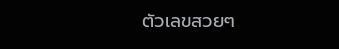ตัวเลขสวยๆ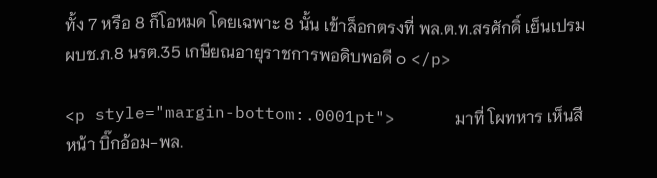ทั้ง 7 หรือ 8 ก็โอหมด โดยเฉพาะ 8 นั้น เข้าล็อกตรงที่ พล.ต.ท.สรศักดิ์ เย็นเปรม ผบช.ภ.8 นรต.35 เกษียณอายุราชการพอดิบพอดี ๐ </p>

<p style="margin-bottom:.0001pt">      มาที่ โผทหาร เห็นสีหน้า บิ๊กอ้อม-พล.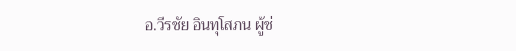อ.วีรชัย อินทุโสภน ผู้ช่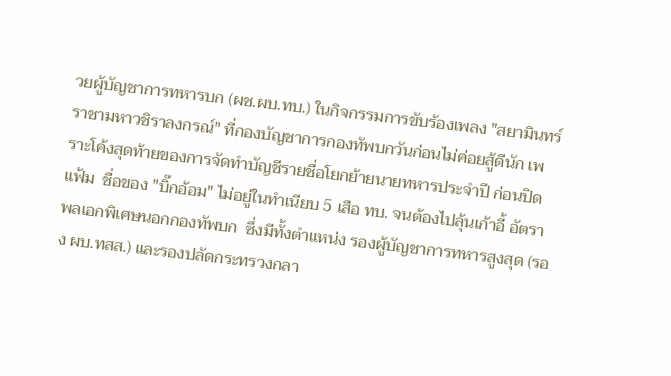วยผู้บัญชาการทหารบก (ผช.ผบ.ทบ.) ในกิจกรรมการขับร้องเพลง "สยามินทร์ราชามหาวชิราลงกรณ์" ที่กองบัญชาการกองทัพบกวันก่อนไม่ค่อยสู้ดีนัก เพราะโค้งสุดท้ายของการจัดทำบัญชีรายชื่อโยกย้ายนายทหารประจำปี ก่อนปิดแฟ้ม  ชื่อของ "บิ๊กอ้อม" ไม่อยู่ในทำเนียบ 5 เสือ ทบ. จนต้องไปลุ้นเก้าอี้ อัตราพลเอกพิเศษนอกกองทัพบก  ซึ่งมีทั้งตำแหน่ง รองผู้บัญชาการทหารสูงสุด (รอง ผบ.ทสส.) และรองปลัดกระทรวงกลา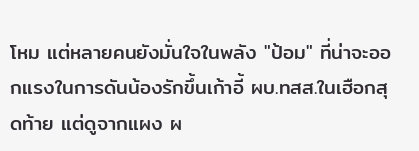โหม แต่หลายคนยังมั่นใจในพลัง "ป้อม" ที่น่าจะออกแรงในการดันน้องรักขึ้นเก้าอี้ ผบ.ทสส.ในเฮือกสุดท้าย แต่ดูจากแผง ผ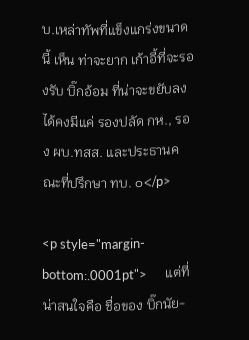บ.เหล่าทัพที่แข็งแกร่งขนาดนี้ เห็น ท่าจะยาก เก้าอี้ที่จะรองรับ บิ๊กอ้อม ที่น่าจะขยับลงได้คงมีแค่ รองปลัด กห., รอง ผบ.ทสส. และประธานคณะที่ปรึกษา ทบ. ๐</p>

<p style="margin-bottom:.0001pt">      แต่ที่น่าสนใจคือ ชื่อของ บิ๊กนัย-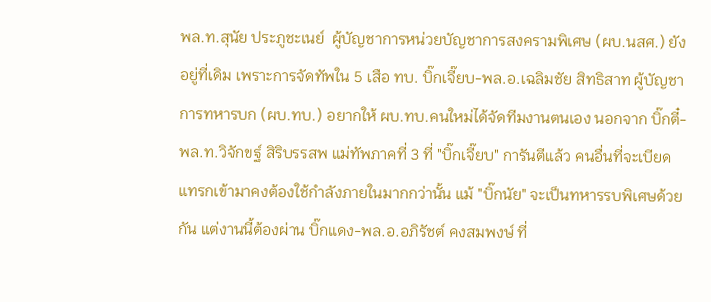พล.ท.สุนัย ประภูชะเนย์  ผู้บัญชาการหน่วยบัญชาการสงครามพิเศษ (ผบ.นสศ.) ยังอยู่ที่เดิม เพราะการจัดทัพใน 5 เสือ ทบ. บิ๊กเจี๊ยบ-พล.อ.เฉลิมชัย สิทธิสาท ผู้บัญชาการทหารบก (ผบ.ทบ.) อยากให้ ผบ.ทบ.คนใหม่ได้จัดทีมงานตนเอง นอกจาก บิ๊กตี๋-พล.ท.วิจักขฐ์ สิริบรรสพ แม่ทัพภาคที่ 3 ที่ "บิ๊กเจี๊ยบ" การันตีแล้ว คนอื่นที่จะเบียดแทรกเข้ามาคงต้องใช้กำลังภายในมากกว่านั้น แม้ "บิ๊กนัย" จะเป็นทหารรบพิเศษด้วยกัน แต่งานนี้ต้องผ่าน บิ๊กแดง-พล.อ.อภิรัชต์ คงสมพงษ์ ที่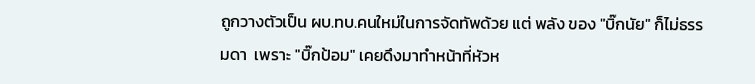ถูกวางตัวเป็น ผบ.ทบ.คนใหม่ในการจัดทัพด้วย แต่ พลัง ของ "บิ๊กนัย" ก็ไม่ธรรมดา  เพราะ "บิ๊กป้อม" เคยดึงมาทำหน้าที่หัวห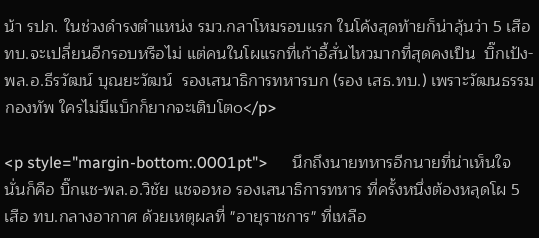น้า รปภ. ในช่วงดำรงตำแหน่ง รมว.กลาโหมรอบแรก ในโค้งสุดท้ายก็น่าลุ้นว่า 5 เสือ ทบ.จะเปลี่ยนอีกรอบหรือไม่ แต่คนในโผแรกที่เก้าอี้สั่นไหวมากที่สุดคงเป็น  บิ๊กเป้ง-พล.อ.ธีรวัฒน์ บุณยะวัฒน์  รองเสนาธิการทหารบก (รอง เสธ.ทบ.) เพราะวัฒนธรรมกองทัพ ใครไม่มีแบ็กก็ยากจะเติบโต๐</p>

<p style="margin-bottom:.0001pt">      นึกถึงนายทหารอีกนายที่น่าเห็นใจ นั่นก็คือ บิ๊กแช-พล.อ.วิชัย แชจอหอ รองเสนาธิการทหาร ที่ครั้งหนึ่งต้องหลุดโผ 5 เสือ ทบ.กลางอากาศ ด้วยเหตุผลที่ "อายุราชการ" ที่เหลือ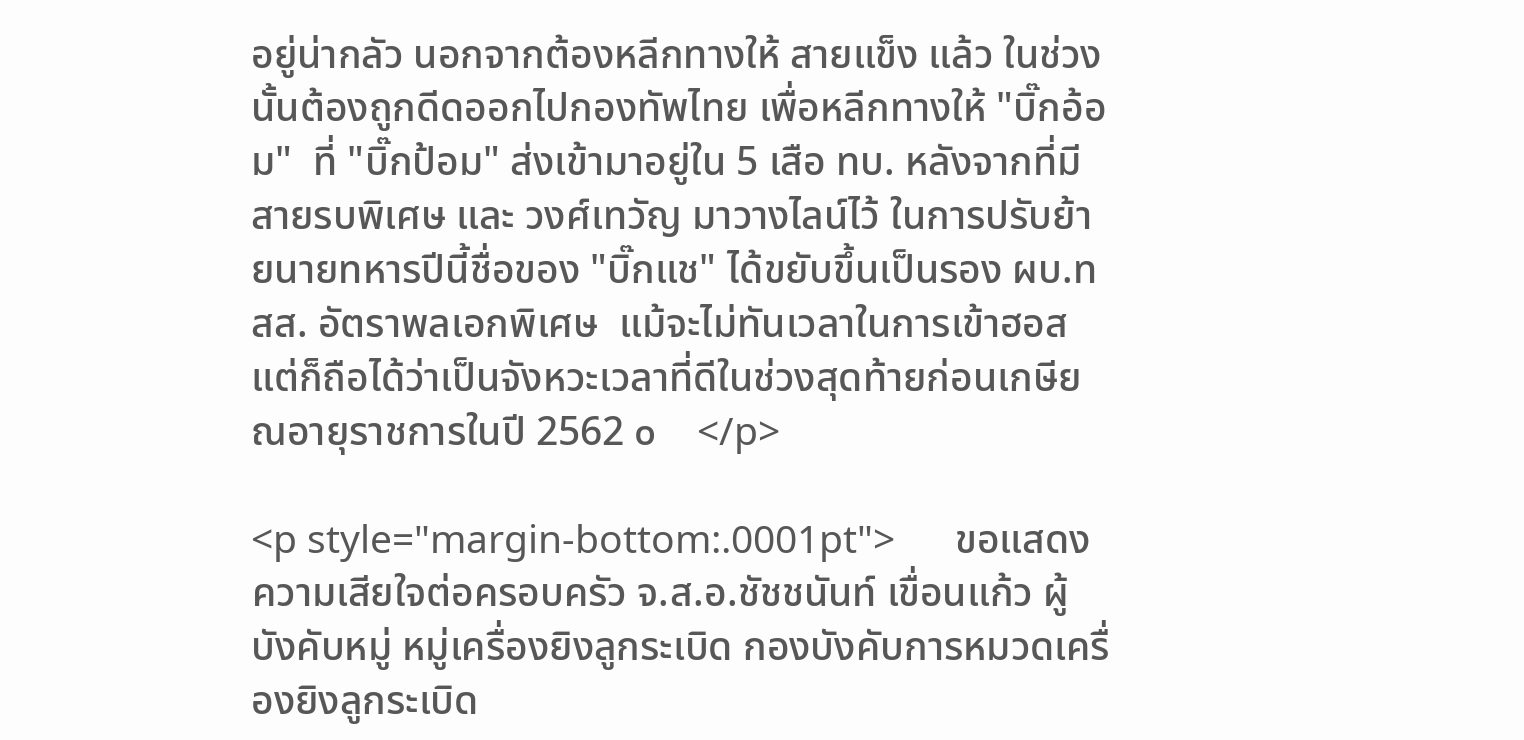อยู่น่ากลัว นอกจากต้องหลีกทางให้ สายแข็ง แล้ว ในช่วงนั้นต้องถูกดีดออกไปกองทัพไทย เพื่อหลีกทางให้ "บิ๊กอ้อม"  ที่ "บิ๊กป้อม" ส่งเข้ามาอยู่ใน 5 เสือ ทบ. หลังจากที่มีสายรบพิเศษ และ วงศ์เทวัญ มาวางไลน์ไว้ ในการปรับย้ายนายทหารปีนี้ชื่อของ "บิ๊กแช" ได้ขยับขึ้นเป็นรอง ผบ.ทสส. อัตราพลเอกพิเศษ  แม้จะไม่ทันเวลาในการเข้าฮอส แต่ก็ถือได้ว่าเป็นจังหวะเวลาที่ดีในช่วงสุดท้ายก่อนเกษียณอายุราชการในปี 2562 ๐    </p>

<p style="margin-bottom:.0001pt">      ขอแสดงความเสียใจต่อครอบครัว จ.ส.อ.ชัชชนันท์ เขื่อนแก้ว ผู้บังคับหมู่ หมู่เครื่องยิงลูกระเบิด กองบังคับการหมวดเครื่องยิงลูกระเบิด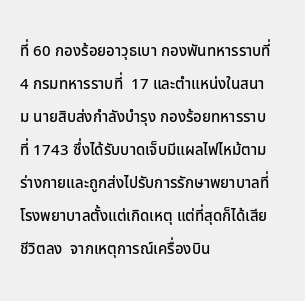ที่ 60 กองร้อยอาวุธเบา กองพันทหารราบที่ 4 กรมทหารราบที่  17 และตำแหน่งในสนาม นายสิบส่งกำลังบำรุง กองร้อยทหารราบที่ 1743 ซึ่งได้รับบาดเจ็บมีแผลไฟไหม้ตามร่างกายและถูกส่งไปรับการรักษาพยาบาลที่โรงพยาบาลตั้งแต่เกิดเหตุ แต่ที่สุดก็ได้เสียชีวิตลง  จากเหตุการณ์เครื่องบิน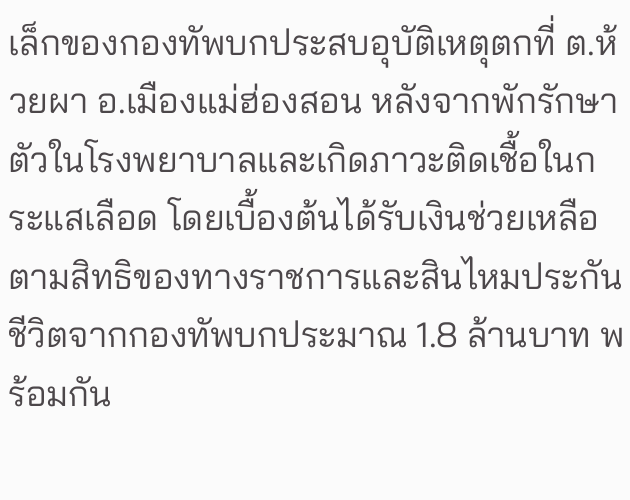เล็กของกองทัพบกประสบอุบัติเหตุตกที่ ต.ห้วยผา อ.เมืองแม่ฮ่องสอน หลังจากพักรักษาตัวในโรงพยาบาลและเกิดภาวะติดเชื้อในกระแสเลือด โดยเบื้องต้นได้รับเงินช่วยเหลือตามสิทธิของทางราชการและสินไหมประกันชีวิตจากกองทัพบกประมาณ 1.8 ล้านบาท พร้อมกัน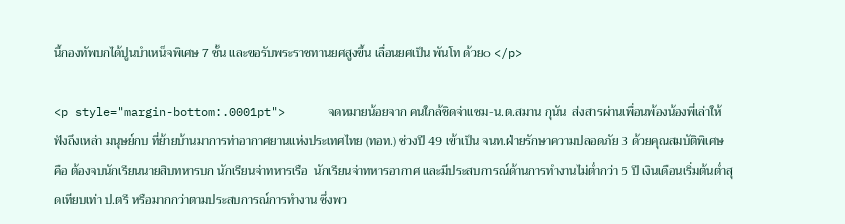นี้กองทัพบกได้ปูนบำเหน็จพิเศษ 7 ชั้น และขอรับพระราชทานยศสูงขึ้น เลื่อนยศเป็น พันโท ด้วย๐ </p>

<p style="margin-bottom:.0001pt">      จดหมายน้อยจาก คนใกล้ชิดจ่าแซม-น.ต.สมาน กุนัน  ส่งสารผ่านเพื่อนพ้องน้องพี่เล่าให้ฟังถึงเหล่า มนุษย์กบ ที่ย้ายบ้านมาการท่าอากาศยานแห่งประเทศไทย (ทอท.) ช่วงปี 49 เข้าเป็น จนท.ฝ่ายรักษาความปลอดภัย 3 ด้วยคุณสมบัติพิเศษ คือ ต้องจบนักเรียนนายสิบทหารบก นักเรียนจ่าทหารเรือ  นักเรียนจ่าทหารอากาศ และมีประสบการณ์ด้านการทำงานไม่ต่ำกว่า 5 ปี เงินเดือนเริ่มต้นต่ำสุดเทียบเท่า ป.ตรี หรือมากกว่าตามประสบการณ์การทำงาน ซึ่งพว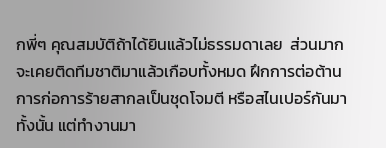กพี่ๆ คุณสมบัติถ้าได้ยินแล้วไม่ธรรมดาเลย  ส่วนมากจะเคยติดทีมชาติมาแล้วเกือบทั้งหมด ฝึกการต่อต้านการก่อการร้ายสากลเป็นชุดโจมตี หรือสไนเปอร์กันมาทั้งนั้น แต่ทำงานมา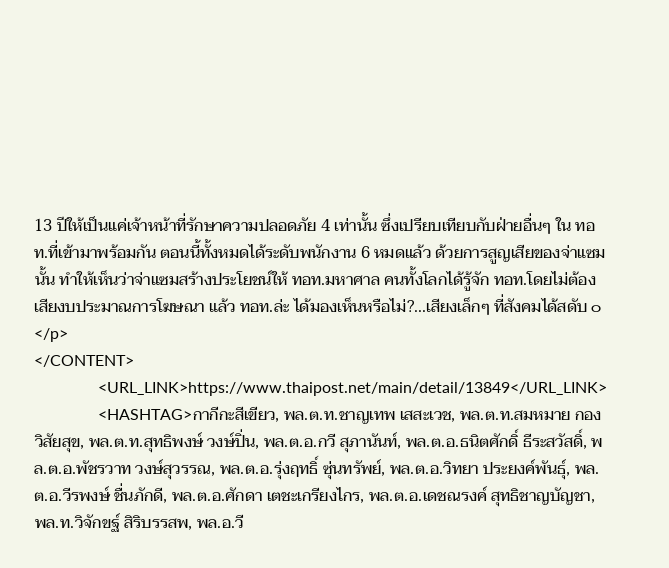13 ปีให้เป็นแค่เจ้าหน้าที่รักษาความปลอดภัย 4 เท่านั้น ซึ่งเปรียบเทียบกับฝ่ายอื่นๆ ใน ทอท.ที่เข้ามาพร้อมกัน ตอนนี้ทั้งหมดได้ระดับพนักงาน 6 หมดแล้ว ด้วยการสูญเสียของจ่าแซมนั้น ทำให้เห็นว่าจ่าแซมสร้างประโยชน์ให้ ทอท.มหาศาล คนทั้งโลกได้รู้จัก ทอท.โดยไม่ต้องเสียงบประมาณการโฆษณา แล้ว ทอท.ล่ะ ได้มองเห็นหรือไม่?...เสียงเล็กๆ ที่สังคมได้สดับ ๐</p>
</CONTENT>
                <URL_LINK>https://www.thaipost.net/main/detail/13849</URL_LINK>
                <HASHTAG>กากีกะสีเขียว, พล.ต.ท.ชาญเทพ เสสะเวช, พล.ต.ท.สมหมาย กองวิสัยสุข, พล.ต.ท.สุทธิพงษ์ วงษ์ปิ่น, พล.ต.อ.กวี สุภานันท์, พล.ต.อ.ธนิตศักดิ์ ธีระสวัสดิ์, พล.ต.อ.พัชรวาท วงษ์สุวรรณ, พล.ต.อ.รุ่งฤทธิ์ ซุ่นทรัพย์, พล.ต.อ.วิทยา ประยงค์พันธุ์, พล.ต.อ.วีรพงษ์ ชื่นภักดี, พล.ต.อ.ศักดา เตชะเกรียงไกร, พล.ต.อ.เดชณรงค์ สุทธิชาญบัญชา, พล.ท.วิจักขฐ์ สิริบรรสพ, พล.อ.วี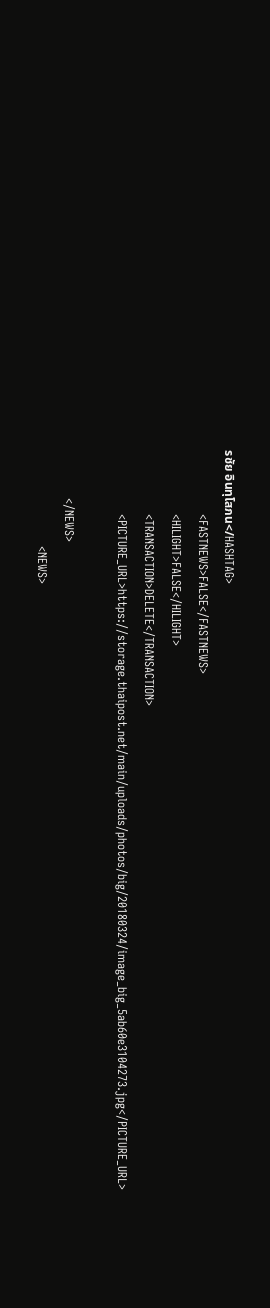รชัย อินทุโสภน</HASHTAG>
                <FASTNEWS>FALSE</FASTNEWS>
                <HILIGHT>FALSE</HILIGHT>
                <TRANSACTION>DELETE</TRANSACTION>
                <PICTURE_URL>https://storage.thaipost.net/main/uploads/photos/big/20180324/image_big_5ab60e3104273.jpg</PICTURE_URL>

            </NEWS>
                        <NEWS>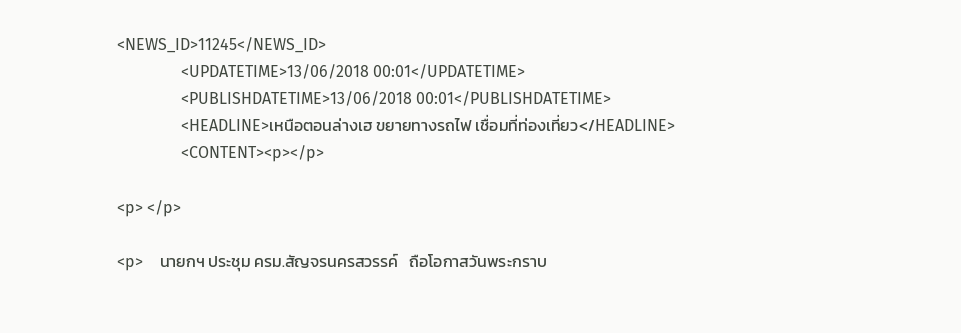<NEWS_ID>11245</NEWS_ID>
                <UPDATETIME>13/06/2018 00:01</UPDATETIME>
                <PUBLISHDATETIME>13/06/2018 00:01</PUBLISHDATETIME>
                <HEADLINE>เหนือตอนล่างเฮ ขยายทางรถไฟ เชื่อมที่ท่องเที่ยว</HEADLINE>
                <CONTENT><p></p>

<p> </p>

<p>    นายกฯ ประชุม ครม.สัญจรนครสวรรค์   ถือโอกาสวันพระกราบ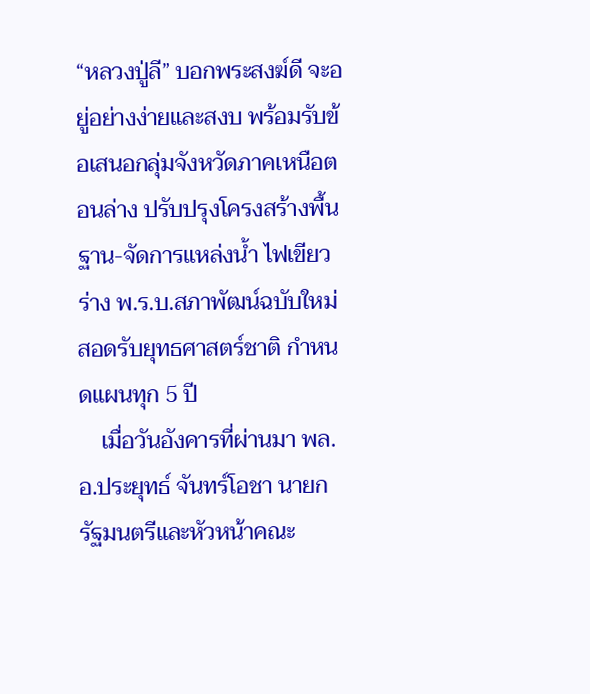“หลวงปู่ลี” บอกพระสงฆ์ดี จะอยู่อย่างง่ายและสงบ พร้อมรับข้อเสนอกลุ่มจังหวัดภาคเหนือตอนล่าง ปรับปรุงโครงสร้างพื้นฐาน-จัดการแหล่งน้ำ ไฟเขียวร่าง พ.ร.บ.สภาพัฒน์ฉบับใหม่ สอดรับยุทธศาสตร์ชาติ กำหนดแผนทุก 5 ปี
    เมื่อวันอังคารที่ผ่านมา พล.อ.ประยุทธ์ จันทร์โอชา นายกรัฐมนตรีและหัวหน้าคณะ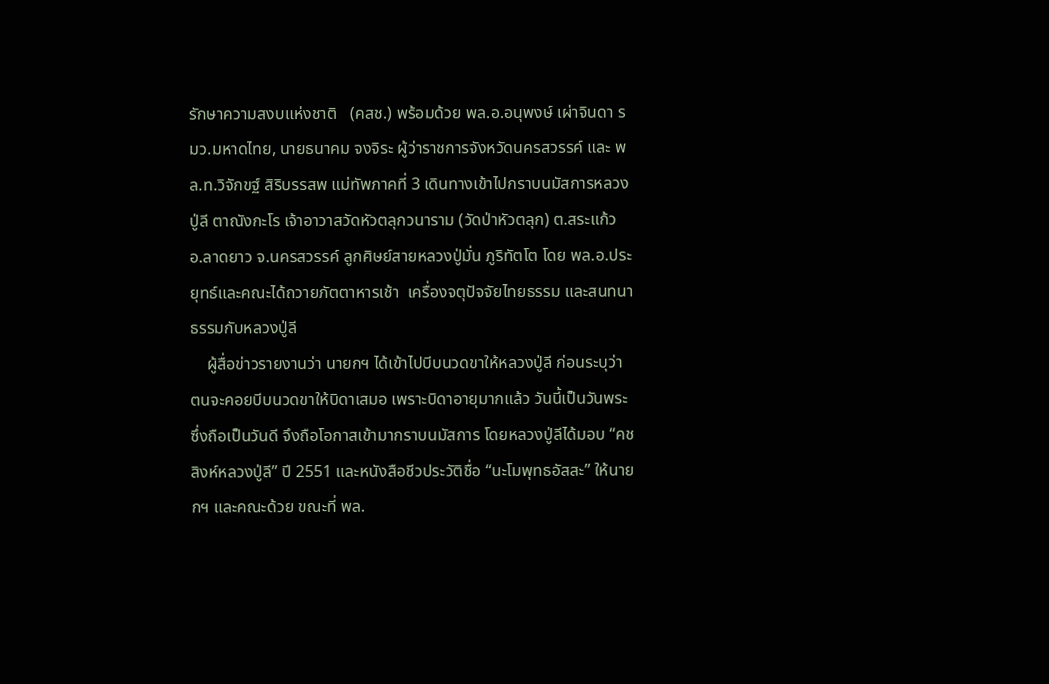รักษาความสงบแห่งชาติ   (คสช.) พร้อมด้วย พล.อ.อนุพงษ์ เผ่าจินดา รมว.มหาดไทย, นายธนาคม จงจิระ ผู้ว่าราชการจังหวัดนครสวรรค์ และ พล.ท.วิจักขฐ์ สิริบรรสพ แม่ทัพภาคที่ 3 เดินทางเข้าไปกราบนมัสการหลวงปู่ลี ตาณังกะโร เจ้าอาวาสวัดหัวตลุกวนาราม (วัดป่าหัวตลุก) ต.สระแก้ว อ.ลาดยาว จ.นครสวรรค์ ลูกศิษย์สายหลวงปู่มั่น ภูริทัตโต โดย พล.อ.ประยุทธ์และคณะได้ถวายภัตตาหารเช้า  เครื่องจตุปัจจัยไทยธรรม และสนทนาธรรมกับหลวงปู่ลี
    ผู้สื่อข่าวรายงานว่า นายกฯ ได้เข้าไปบีบนวดขาให้หลวงปู่ลี ก่อนระบุว่า ตนจะคอยบีบนวดขาให้บิดาเสมอ เพราะบิดาอายุมากแล้ว วันนี้เป็นวันพระ ซึ่งถือเป็นวันดี จึงถือโอกาสเข้ามากราบนมัสการ โดยหลวงปู่ลีได้มอบ “คชสิงห์หลวงปู่ลี” ปี 2551 และหนังสือชีวประวัติชื่อ “นะโมพุทธอัสสะ” ให้นายกฯ และคณะด้วย ขณะที่ พล.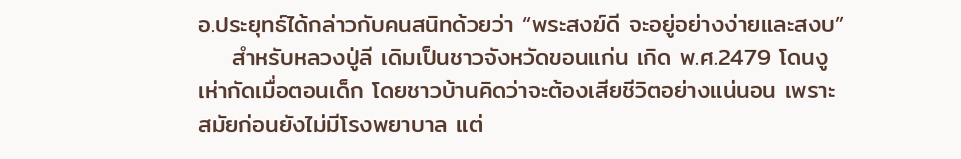อ.ประยุทธ์ได้กล่าวกับคนสนิทด้วยว่า “พระสงฆ์ดี จะอยู่อย่างง่ายและสงบ”
    สำหรับหลวงปู่ลี เดิมเป็นชาวจังหวัดขอนแก่น เกิด พ.ศ.2479 โดนงูเห่ากัดเมื่อตอนเด็ก โดยชาวบ้านคิดว่าจะต้องเสียชีวิตอย่างแน่นอน เพราะสมัยก่อนยังไม่มีโรงพยาบาล แต่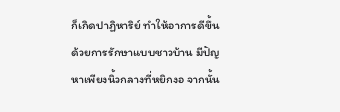ก็เกิดปาฏิหาริย์ ทำให้อาการดีขึ้นด้วยการรักษาแบบชาวบ้าน มีปัญหาเพียงนิ้วกลางที่หยิกงอ จากนั้น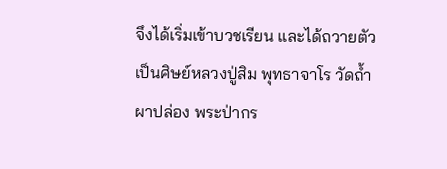จึงได้เริ่มเข้าบวชเรียน และได้ถวายตัวเป็นศิษย์หลวงปู่สิม พุทธาจาโร วัดถ้ำผาปล่อง พระป่ากร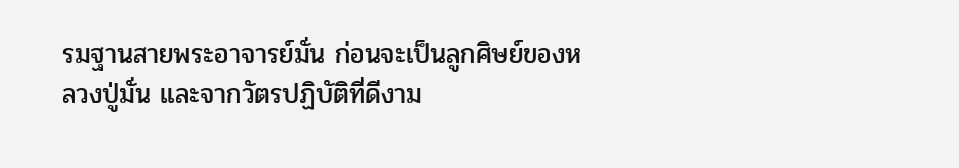รมฐานสายพระอาจารย์มั่น ก่อนจะเป็นลูกศิษย์ของหลวงปู่มั่น และจากวัตรปฏิบัติที่ดีงาม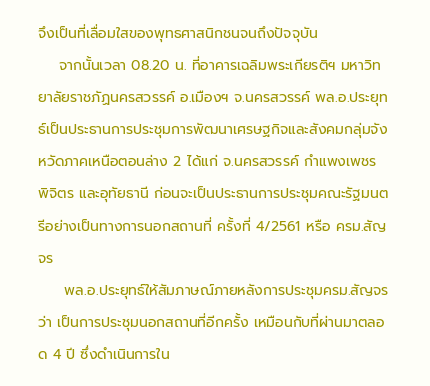จึงเป็นที่เลื่อมใสของพุทธศาสนิกชนจนถึงปัจจุบัน
    จากนั้นเวลา 08.20 น. ที่อาคารเฉลิมพระเกียรติฯ มหาวิทยาลัยราชภัฏนครสวรรค์ อ.เมืองฯ จ.นครสวรรค์ พล.อ.ประยุทธ์เป็นประธานการประชุมการพัฒนาเศรษฐกิจและสังคมกลุ่มจังหวัดภาคเหนือตอนล่าง 2 ได้แก่ จ.นครสวรรค์ กำแพงเพชร พิจิตร และอุทัยธานี ก่อนจะเป็นประธานการประชุมคณะรัฐมนตรีอย่างเป็นทางการนอกสถานที่ ครั้งที่ 4/2561 หรือ ครม.สัญจร
     พล.อ.ประยุทธ์ให้สัมภาษณ์ภายหลังการประชุมครม.สัญจรว่า เป็นการประชุมนอกสถานที่อีกครั้ง เหมือนกับที่ผ่านมาตลอด 4 ปี ซึ่งดำเนินการใน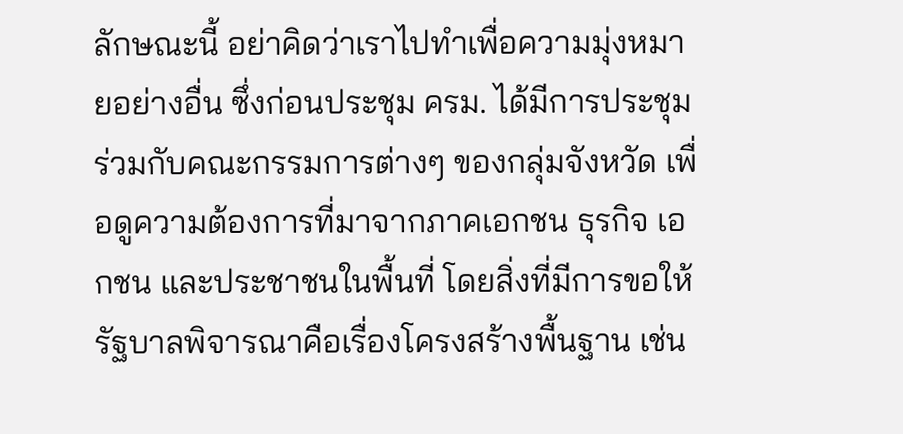ลักษณะนี้ อย่าคิดว่าเราไปทำเพื่อความมุ่งหมายอย่างอื่น ซึ่งก่อนประชุม ครม. ได้มีการประชุมร่วมกับคณะกรรมการต่างๆ ของกลุ่มจังหวัด เพื่อดูความต้องการที่มาจากภาคเอกชน ธุรกิจ เอกชน และประชาชนในพื้นที่ โดยสิ่งที่มีการขอให้รัฐบาลพิจารณาคือเรื่องโครงสร้างพื้นฐาน เช่น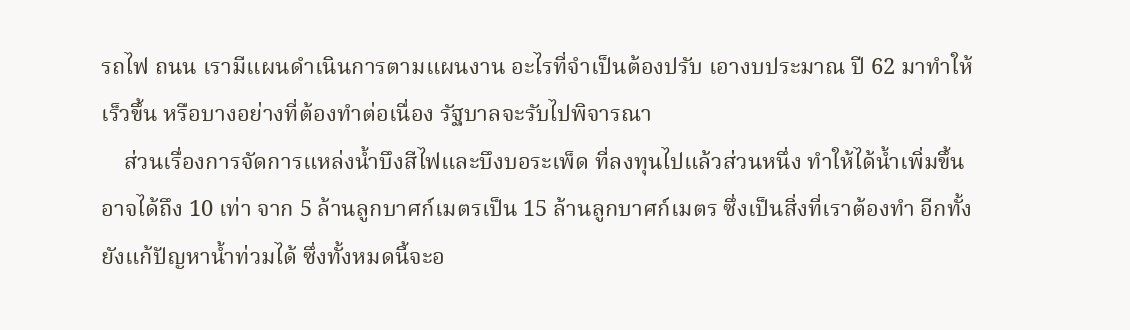รถไฟ ถนน เรามีแผนดำเนินการตามแผนงาน อะไรที่จำเป็นต้องปรับ เอางบประมาณ ปี 62 มาทำให้เร็วขึ้น หรือบางอย่างที่ต้องทำต่อเนื่อง รัฐบาลจะรับไปพิจารณา
    ส่วนเรื่องการจัดการแหล่งน้ำบึงสีไฟและบึงบอระเพ็ด ที่ลงทุนไปแล้วส่วนหนึ่ง ทำให้ได้น้ำเพิ่มขึ้น อาจได้ถึง 10 เท่า จาก 5 ล้านลูกบาศก์เมตรเป็น 15 ล้านลูกบาศก์เมตร ซึ่งเป็นสิ่งที่เราต้องทำ อีกทั้งยังแก้ปัญหาน้ำท่วมได้ ซึ่งทั้งหมดนี้จะอ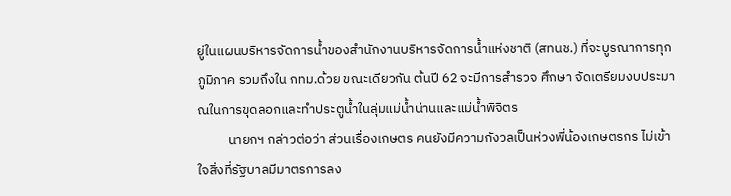ยู่ในแผนบริหารจัดการน้ำของสำนักงานบริหารจัดการน้ำแห่งชาติ (สทนช.) ที่จะบูรณาการทุกภูมิภาค รวมถึงใน กทม.ด้วย ขณะเดียวกัน ต้นปี 62 จะมีการสำรวจ ศึกษา จัดเตรียมงบประมาณในการขุดลอกและทำประตูน้ำในลุ่มแม่น้ำน่านและแม่น้ำพิจิตร
          นายกฯ กล่าวต่อว่า ส่วนเรื่องเกษตร คนยังมีความกังวลเป็นห่วงพี่น้องเกษตรกร ไม่เข้าใจสิ่งที่รัฐบาลมีมาตรการลง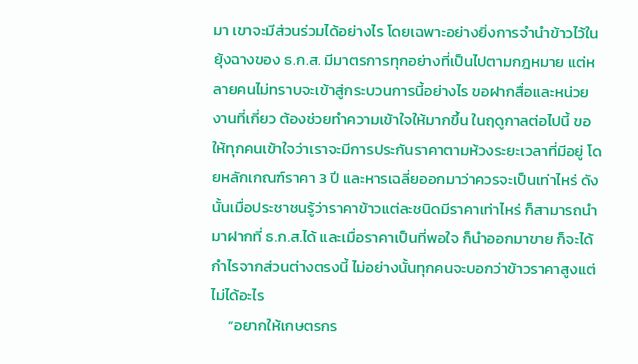มา เขาจะมีส่วนร่วมได้อย่างไร โดยเฉพาะอย่างยิ่งการจำนำข้าวไว้ในยุ้งฉางของ ธ.ก.ส. มีมาตรการทุกอย่างที่เป็นไปตามกฎหมาย แต่หลายคนไม่ทราบจะเข้าสู่กระบวนการนี้อย่างไร ขอฝากสื่อและหน่วยงานที่เกี่ยว ต้องช่วยทำความเข้าใจให้มากขึ้น ในฤดูกาลต่อไปนี้ ขอให้ทุกคนเข้าใจว่าเราจะมีการประกันราคาตามห้วงระยะเวลาที่มีอยู่ โดยหลักเกณฑ์ราคา 3 ปี และหารเฉลี่ยออกมาว่าควรจะเป็นเท่าไหร่ ดังนั้นเมื่อประชาชนรู้ว่าราคาข้าวแต่ละชนิดมีราคาเท่าไหร่ ก็สามารถนำมาฝากที่ ธ.ก.ส.ได้ และเมื่อราคาเป็นที่พอใจ ก็นำออกมาขาย ก็จะได้กำไรจากส่วนต่างตรงนี้ ไม่อย่างนั้นทุกคนจะบอกว่าข้าวราคาสูงแต่ไม่ได้อะไร
     “อยากให้เกษตรกร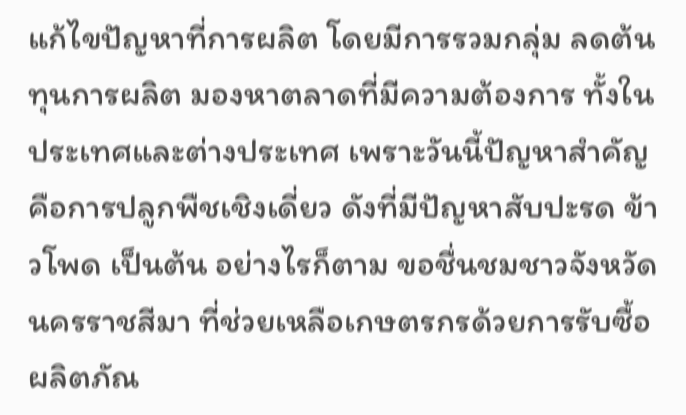แก้ไขปัญหาที่การผลิต โดยมีการรวมกลุ่ม ลดต้นทุนการผลิต มองหาตลาดที่มีความต้องการ ทั้งในประเทศและต่างประเทศ เพราะวันนี้ปัญหาสำคัญคือการปลูกพืชเชิงเดี่ยว ดังที่มีปัญหาสับปะรด ข้าวโพด เป็นต้น อย่างไรก็ตาม ขอชื่นชมชาวจังหวัดนครราชสีมา ที่ช่วยเหลือเกษตรกรด้วยการรับซื้อผลิตภัณ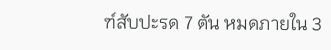ฑ์สับปะรด 7 ตัน หมดภายใน 3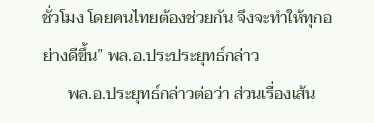ชั่วโมง โดยคนไทยต้องช่วยกัน จึงจะทำให้ทุกอย่างดีขึ้น” พล.อ.ประประยุทธ์กล่าว
      พล.อ.ประยุทธ์กล่าวต่อว่า ส่วนเรื่องเส้น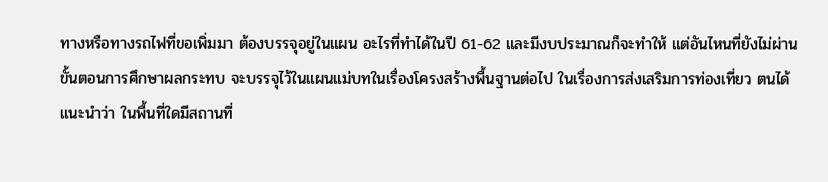ทางหรือทางรถไฟที่ขอเพิ่มมา ต้องบรรจุอยู่ในแผน อะไรที่ทำได้ในปี 61-62 และมีงบประมาณก็จะทำให้ แต่อันไหนที่ยังไม่ผ่านขั้นตอนการศึกษาผลกระทบ จะบรรจุไว้ในแผนแม่บทในเรื่องโครงสร้างพื้นฐานต่อไป ในเรื่องการส่งเสริมการท่องเที่ยว ตนได้แนะนำว่า ในพื้นที่ใดมีสถานที่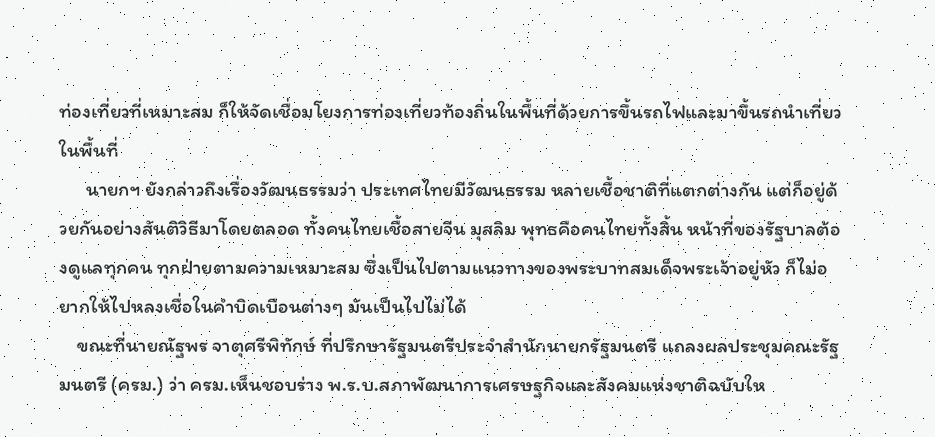ท่องเที่ยวที่เหมาะสม ก็ให้จัดเชื่อมโยงการท่องเที่ยวท้องถิ่นในพื้นที่ด้วยการขึ้นรถไฟและมาขึ้นรถนำเที่ยวในพื้นที่
      นายกฯ ยังกล่าวถึงเรื่องวัฒนธรรมว่า ประเทศไทยมีวัฒนธรรม หลายเชื้อชาติที่แตกต่างกัน แต่ก็อยู่ด้วยกันอย่างสันติวิธีมาโดยตลอด ทั้งคนไทยเชื้อสายจีน มุสลิม พุทธคือคนไทยทั้งสิ้น หน้าที่ของรัฐบาลต้องดูแลทุกคน ทุกฝ่ายตามความเหมาะสม ซึ่งเป็นไปตามแนวทางของพระบาทสมเด็จพระเจ้าอยู่หัว ก็ไม่อยากให้ไปหลงเชื่อในคำบิดเบือนต่างๆ มันเป็นไปไม่ได้
    ขณะที่นายณัฐพร จาตุศรีพิทักษ์ ที่ปรึกษารัฐมนตรีประจำสำนักนายกรัฐมนตรี แถลงผลประชุมคณะรัฐมนตรี (ครม.) ว่า ครม.เห็นชอบร่าง พ.ร.บ.สภาพัฒนาการเศรษฐกิจและสังคมแห่งชาติฉบับให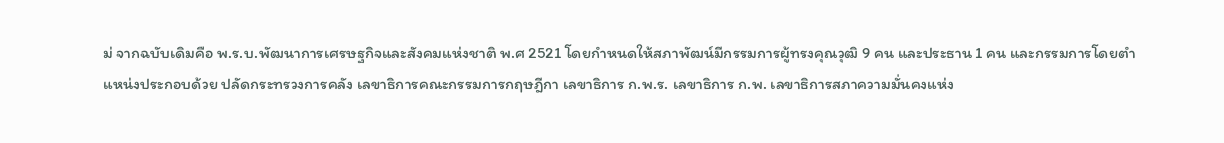ม่ จากฉบับเดิมคือ พ.ร.บ.พัฒนาการเศรษฐกิจและสังคมแห่งชาติ พ.ศ 2521 โดยกำหนดให้สภาพัฒน์มีกรรมการผู้ทรงคุณวุฒิ 9 คน และประธาน 1 คน และกรรมการโดยตำแหน่งประกอบด้วย ปลัดกระทรวงการคลัง เลขาธิการคณะกรรมการกฤษฎีกา เลขาธิการ ก.พ.ร. เลขาธิการ ก.พ. เลขาธิการสภาความมั่นคงแห่ง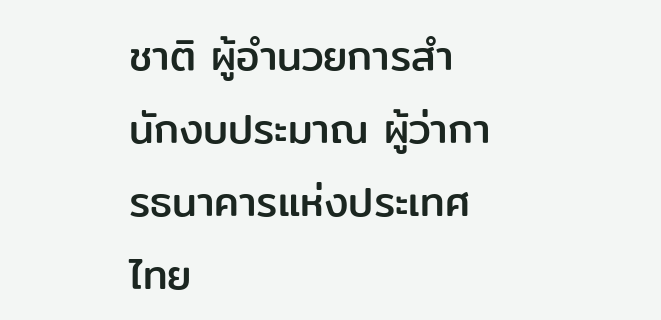ชาติ ผู้อำนวยการสำนักงบประมาณ ผู้ว่าการธนาคารแห่งประเทศไทย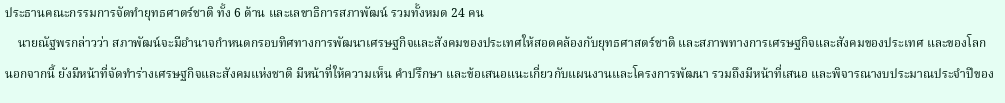ประธานคณะกรรมการจัดทำยุทธศาตร์ชาติ ทั้ง 6 ด้าน และเลขาธิการสภาพัฒน์ รวมทั้งหมด 24 คน
    นายณัฐพรกล่าวว่า สภาพัฒน์จะมีอำนาจกำหนดกรอบทิศทางการพัฒนาเศรษฐกิจและสังคมของประเทศให้สอดคล้องกับยุทธศาสตร์ชาติ และสภาพทางการเศรษฐกิจและสังคมของประเทศ และของโลก นอกจากนี้ ยังมีหน้าที่จัดทำร่างเศรษฐกิจและสังคมแห่งชาติ มีหน้าที่ให้ความเห็น คำปรึกษา และข้อเสนอแนะเกี่ยวกับแผนงานและโครงการพัฒนา รวมถึงมีหน้าที่เสนอ และพิจารณางบประมาณประจำปีของ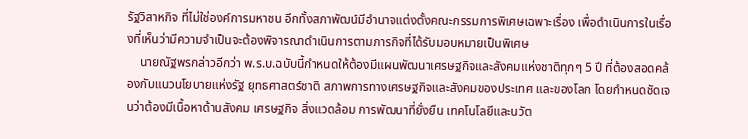รัฐวิสาหกิจ ที่ไม่ใช่องค์การมหาชน อีกทั้งสภาพัฒน์มีอำนาจแต่งตั้งคณะกรรมการพิเศษเฉพาะเรื่อง เพื่อดำเนินการในเรื่องที่เห็นว่ามีความจำเป็นจะต้องพิจารณาดำเนินการตามภารกิจที่ได้รับมอบหมายเป็นพิเศษ
    นายณัฐพรกล่าวอีกว่า พ.ร.บ.ฉบับนี้กำหนดให้ต้องมีแผนพัฒนาเศรษฐกิจและสังคมแห่งชาติทุกๆ 5 ปี ที่ต้องสอดคล้องกับแนวนโยบายแห่งรัฐ ยุทธศาสตร์ชาติ สภาพการทางเศรษฐกิจและสังคมของประเทศ และของโลก โดยกำหนดชัดเจนว่าต้องมีเนื้อหาด้านสังคม เศรษฐกิจ สิ่งแวดล้อม การพัฒนาที่ยั่งยืน เทคโนโลยีและนวัต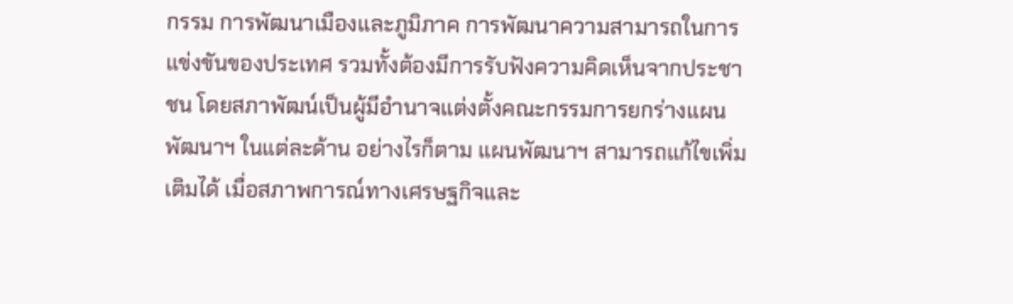กรรม การพัฒนาเมืองและภูมิภาค การพัฒนาความสามารถในการแข่งขันของประเทศ รวมทั้งต้องมีการรับฟังความคิดเห็นจากประชาชน โดยสภาพัฒน์เป็นผู้มีอำนาจแต่งตั้งคณะกรรมการยกร่างแผนพัฒนาฯ ในแต่ละด้าน อย่างไรก็ตาม แผนพัฒนาฯ สามารถแก้ไขเพิ่มเติมได้ เมื่อสภาพการณ์ทางเศรษฐกิจและ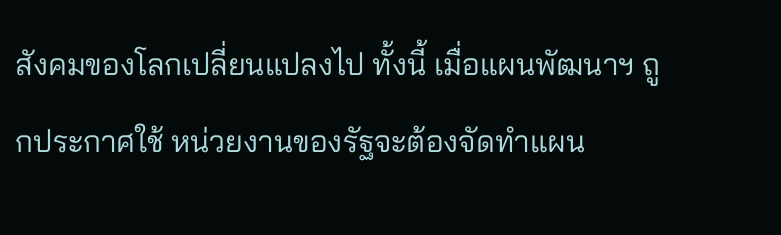สังคมของโลกเปลี่ยนแปลงไป ทั้งนี้ เมื่อแผนพัฒนาฯ ถูกประกาศใช้ หน่วยงานของรัฐจะต้องจัดทำแผน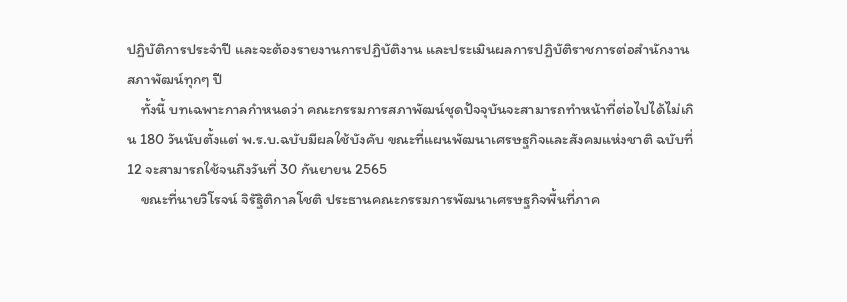ปฏิบัติการประจำปี และจะต้องรายงานการปฏิบัติงาน และประเมินผลการปฏิบัติราชการต่อสำนักงานสภาพัฒน์ทุกๆ ปี
    ทั้งนี้ บทเฉพาะกาลกำหนดว่า คณะกรรมการสภาพัฒน์ชุดปัจจุบันจะสามารถทำหน้าที่ต่อไปได้ไม่เกิน 180 วันนับตั้งแต่ พ.ร.บ.ฉบับมีผลใช้บังคับ ขณะที่แผนพัฒนาเศรษฐกิจและสังคมแห่งชาติ ฉบับที่ 12 จะสามารถใช้จนถึงวันที่ 30 กันยายน 2565
    ขณะที่นายวิโรจน์ จิรัฐิติกาลโชติ ประธานคณะกรรมการพัฒนาเศรษฐกิจพื้นที่ภาค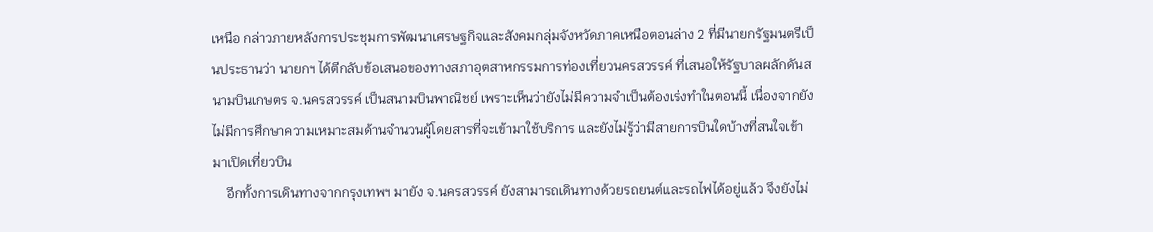เหนือ กล่าวภายหลังการประชุมการพัฒนาเศรษฐกิจและสังคมกลุ่มจังหวัดภาคเหนือตอนล่าง 2 ที่มีนายกรัฐมนตรีเป็นประธานว่า นายกฯ ได้ตีกลับข้อเสนอของทางสภาอุตสาหกรรมการท่องเที่ยวนครสวรรค์ ที่เสนอให้รัฐบาลผลักดันสนามบินเกษตร จ.นครสวรรค์ เป็นสนามบินพาณิชย์ เพราะเห็นว่ายังไม่มีความจำเป็นต้องเร่งทำในตอนนี้ เนื่องจากยังไม่มีการศึกษาความเหมาะสมด้านจำนวนผู้โดยสารที่จะเข้ามาใช้บริการ และยังไม่รู้ว่ามีสายการบินใดบ้างที่สนใจเข้ามาเปิดเที่ยวบิน
    อีกทั้งการเดินทางจากกรุงเทพฯ มายัง จ.นครสวรรค์ ยังสามารถเดินทางด้วยรถยนต์และรถไฟได้อยู่แล้ว จึงยังไม่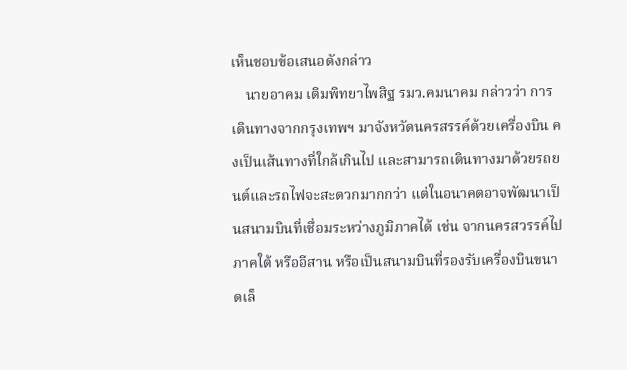เห็นชอบข้อเสนอดังกล่าว
    นายอาคม เติมพิทยาไพสิฐ รมว.คมนาคม กล่าวว่า การเดินทางจากกรุงเทพฯ มาจังหวัดนครสรรค์ด้วยเครื่องบิน คงเป็นเส้นทางที่ใกล้เกินไป และสามารถเดินทางมาด้วยรถยนต์และรถไฟจะสะดวกมากกว่า แต่ในอนาคตอาจพัฒนาเป็นสนามบินที่เชื่อมระหว่างภูมิภาคได้ เช่น จากนครสวรรค์ไปภาคใต้ หรืออีสาน หรือเป็นสนามบินที่รองรับเครื่องบินขนาดเล็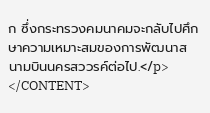ก ซึ่งกระทรวงคมนาคมจะกลับไปศึกษาความเหมาะสมของการพัฒนาสนามบินนครสววรค์ต่อไป.</p>
</CONTENT>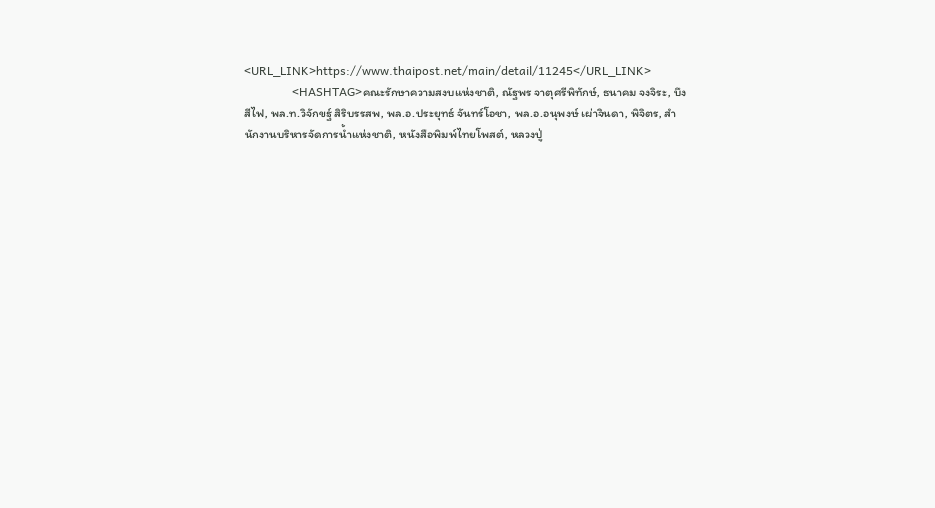<URL_LINK>https://www.thaipost.net/main/detail/11245</URL_LINK>
                <HASHTAG>คณะรักษาความสงบแห่งชาติ, ณัฐพร จาตุศรีพิทักษ์, ธนาคม จงจิระ, บึงสีไฟ, พล.ท.วิจักขฐ์ สิริบรรสพ, พล.อ.ประยุทธ์ จันทร์โอชา, พล.อ.อนุพงษ์ เผ่าจินดา, พิจิตร, สำนักงานบริหารจัดการน้ำแห่งชาติ, หนังสือพิมพ์ไทยโพสต์, หลวงปู่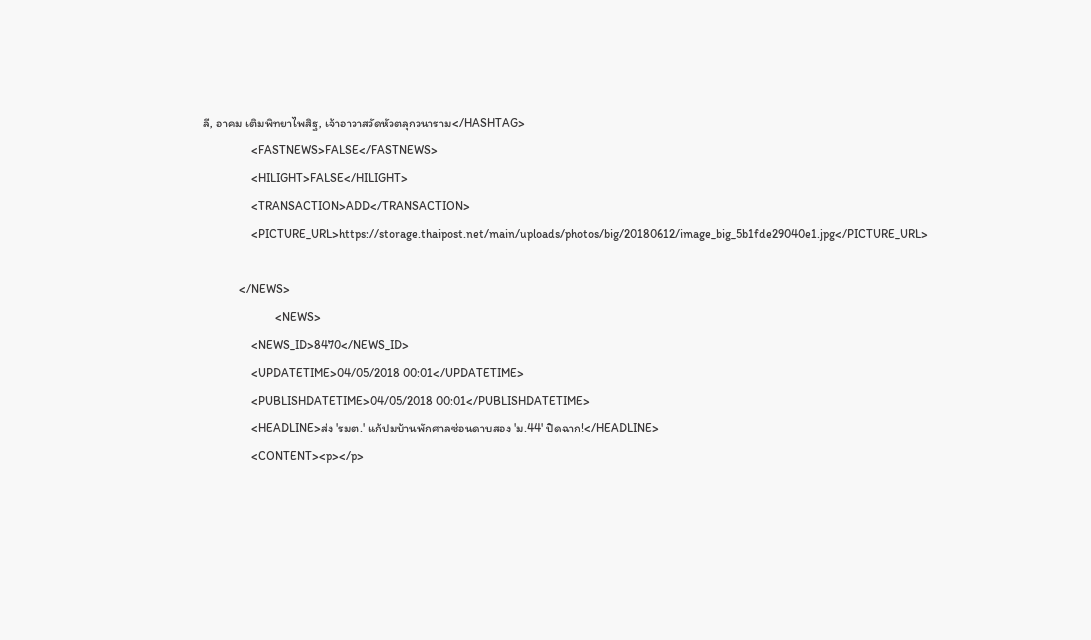ลี, อาคม เติมพิทยาไพสิฐ, เจ้าอาวาสวัดหัวตลุกวนาราม</HASHTAG>
                <FASTNEWS>FALSE</FASTNEWS>
                <HILIGHT>FALSE</HILIGHT>
                <TRANSACTION>ADD</TRANSACTION>
                <PICTURE_URL>https://storage.thaipost.net/main/uploads/photos/big/20180612/image_big_5b1fde29040e1.jpg</PICTURE_URL>

            </NEWS>
                        <NEWS>
                <NEWS_ID>8470</NEWS_ID>
                <UPDATETIME>04/05/2018 00:01</UPDATETIME>
                <PUBLISHDATETIME>04/05/2018 00:01</PUBLISHDATETIME>
                <HEADLINE>ส่ง 'รมต.' แก้ปมบ้านพักศาลซ่อนดาบสอง 'ม.44' ปิดฉาก!</HEADLINE>
                <CONTENT><p></p>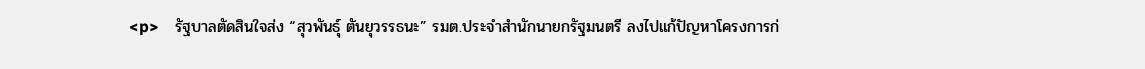<p>    รัฐบาลตัดสินใจส่ง “สุวพันธุ์ ตันยุวรรธนะ” รมต.ประจำสำนักนายกรัฐมนตรี ลงไปแก้ปัญหาโครงการก่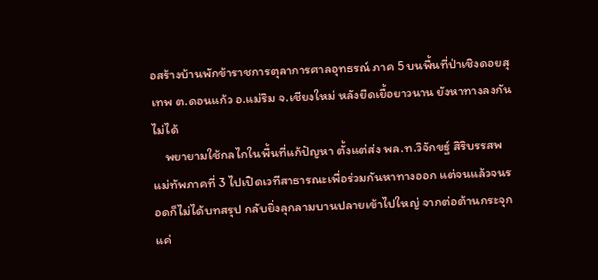อสร้างบ้านพักข้าราชการตุลาการศาลอุทธรณ์ ภาค 5 บนพื้นที่ป่าเชิงดอยสุเทพ ต.ดอนแก้ว อ.แม่ริม จ.เชียงใหม่ หลังยืดเยื้อยาวนาน ยังหาทางลงกันไม่ได้
    พยายามใช้กลไกในพื้นที่แก้ปัญหา ตั้งแต่ส่ง พล.ท.วิจักขฐ์ สิริบรรสพ แม่ทัพภาคที่ 3 ไปเปิดเวทีสาธารณะเพื่อร่วมกันหาทางออก แต่จนแล้วจนรอดก็ไม่ได้บทสรุป กลับยิ่งลุกลามบานปลายเข้าไปใหญ่ จากต่อต้านกระจุกแค่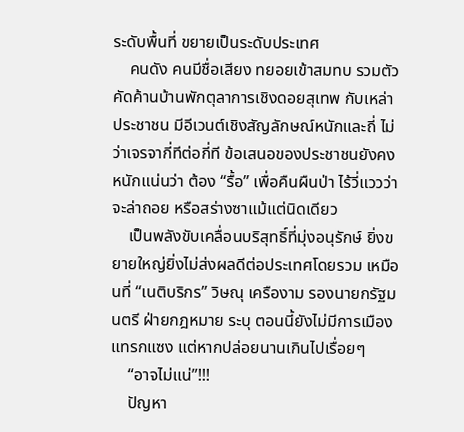ระดับพื้นที่ ขยายเป็นระดับประเทศ
    คนดัง คนมีชื่อเสียง ทยอยเข้าสมทบ รวมตัวคัดค้านบ้านพักตุลาการเชิงดอยสุเทพ กับเหล่าประชาชน มีอีเวนต์เชิงสัญลักษณ์หนักและถี่ ไม่ว่าเจรจากี่ทีต่อกี่ที ข้อเสนอของประชาชนยังคงหนักแน่นว่า ต้อง “รื้อ” เพื่อคืนผืนป่า ไร้วี่แววว่าจะล่าถอย หรือสร่างซาแม้แต่นิดเดียว
    เป็นพลังขับเคลื่อนบริสุทธิ์ที่มุ่งอนุรักษ์ ยิ่งขยายใหญ่ยิ่งไม่ส่งผลดีต่อประเทศโดยรวม เหมือนที่ “เนติบริกร” วิษณุ เครืองาม รองนายกรัฐมนตรี ฝ่ายกฎหมาย ระบุ ตอนนี้ยังไม่มีการเมืองแทรกแซง แต่หากปล่อยนานเกินไปเรื่อยๆ
    “อาจไม่แน่”!!!
    ปัญหา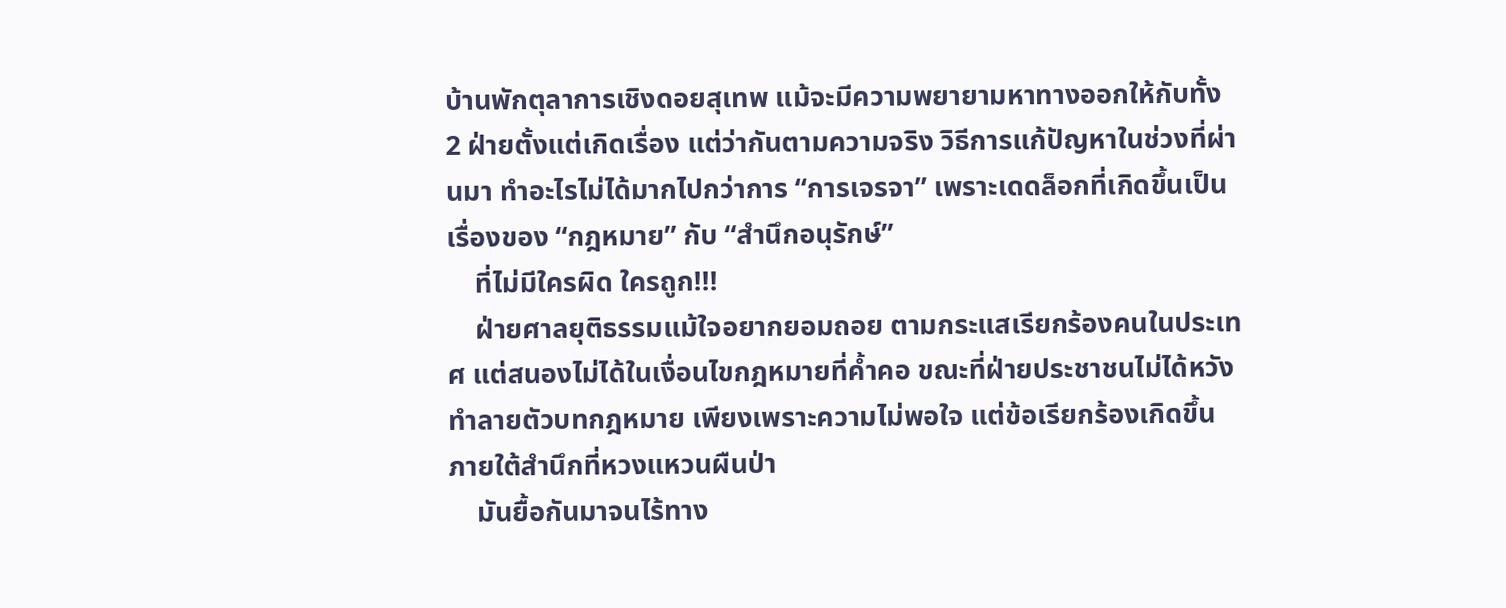บ้านพักตุลาการเชิงดอยสุเทพ แม้จะมีความพยายามหาทางออกให้กับทั้ง 2 ฝ่ายตั้งแต่เกิดเรื่อง แต่ว่ากันตามความจริง วิธีการแก้ปัญหาในช่วงที่ผ่านมา ทำอะไรไม่ได้มากไปกว่าการ “การเจรจา” เพราะเดดล็อกที่เกิดขึ้นเป็นเรื่องของ “กฎหมาย” กับ “สำนึกอนุรักษ์”
    ที่ไม่มีใครผิด ใครถูก!!!
    ฝ่ายศาลยุติธรรมแม้ใจอยากยอมถอย ตามกระแสเรียกร้องคนในประเทศ แต่สนองไม่ได้ในเงื่อนไขกฎหมายที่ค้ำคอ ขณะที่ฝ่ายประชาชนไม่ได้หวังทำลายตัวบทกฎหมาย เพียงเพราะความไม่พอใจ แต่ข้อเรียกร้องเกิดขึ้นภายใต้สำนึกที่หวงแหวนผืนป่า
    มันยื้อกันมาจนไร้ทาง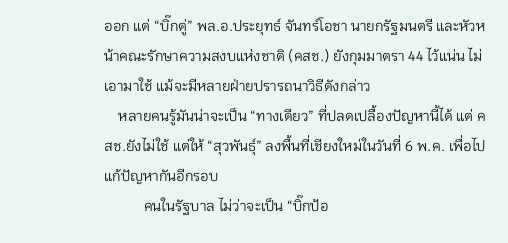ออก แต่ “บิ๊กตู่” พล.อ.ประยุทธ์ จันทร์โอชา นายกรัฐมนตรี และหัวหน้าคณะรักษาความสงบแห่งชาติ (คสช.) ยังกุมมาตรา 44 ไว้แน่น ไม่เอามาใช้ แม้จะมีหลายฝ่ายปรารถนาวิธีดังกล่าว
    หลายคนรู้มันน่าจะเป็น “ทางเดียว” ที่ปลดเปลื้องปัญหานี้ได้ แต่ คสช.ยังไม่ใช้ แต่ให้ “สุวพันธุ์” ลงพื้นที่เชียงใหม่ในวันที่ 6 พ.ค. เพื่อไปแก้ปัญหากันอีกรอบ
           คนในรัฐบาล ไม่ว่าจะเป็น “บิ๊กป้อ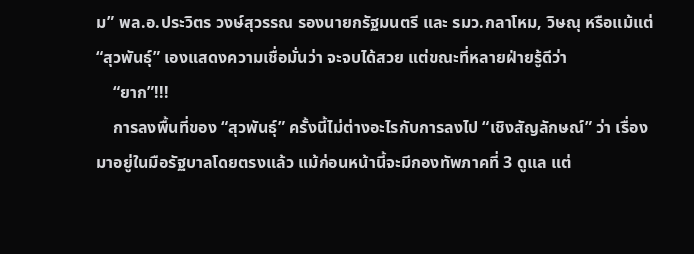ม” พล.อ.ประวิตร วงษ์สุวรรณ รองนายกรัฐมนตรี และ รมว.กลาโหม, วิษณุ หรือแม้แต่ “สุวพันธุ์” เองแสดงความเชื่อมั่นว่า จะจบได้สวย แต่ขณะที่หลายฝ่ายรู้ดีว่า
    “ยาก”!!!
    การลงพื้นที่ของ “สุวพันธุ์” ครั้งนี้ไม่ต่างอะไรกับการลงไป “เชิงสัญลักษณ์” ว่า เรื่องมาอยู่ในมือรัฐบาลโดยตรงแล้ว แม้ก่อนหน้านี้จะมีกองทัพภาคที่ 3 ดูแล แต่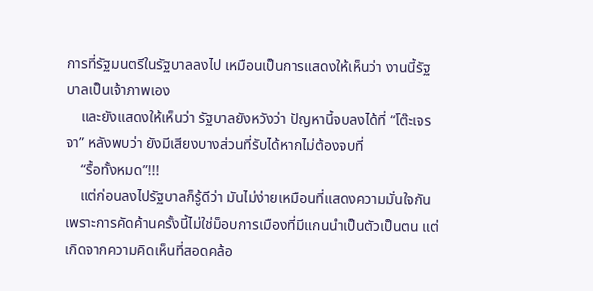การที่รัฐมนตรีในรัฐบาลลงไป เหมือนเป็นการแสดงให้เห็นว่า งานนี้รัฐบาลเป็นเจ้าภาพเอง
    และยังแสดงให้เห็นว่า รัฐบาลยังหวังว่า ปัญหานี้จบลงได้ที่ “โต๊ะเจรจา” หลังพบว่า ยังมีเสียงบางส่วนที่รับได้หากไม่ต้องจบที่
    “รื้อทั้งหมด”!!!
    แต่ก่อนลงไปรัฐบาลก็รู้ดีว่า มันไม่ง่ายเหมือนที่แสดงความมั่นใจกัน เพราะการคัดค้านครั้งนี้ไม่ใช่ม็อบการเมืองที่มีแกนนำเป็นตัวเป็นตน แต่เกิดจากความคิดเห็นที่สอดคล้อ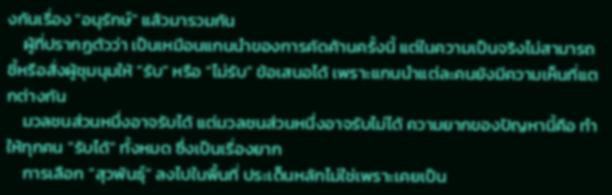งกันเรื่อง “อนุรักษ์” แล้วมารวมกัน
    ผู้ที่ปรากฏตัวว่า เป็นเหมือนแกนนำของการคัดค้านครั้งนี้ แต่ในความเป็นจริงไม่สามารถชี้หรือสั่งผู้ชุมนุมให้ “รับ” หรือ “ไม่รับ” ข้อเสนอได้ เพราะแกนนำแต่ละคนยังมีความเห็นที่แตกต่างกัน
    มวลชนส่วนหนึ่งอาจรับได้ แต่มวลชนส่วนหนึ่งอาจรับไม่ได้ ความยากของปัญหานี้คือ ทำให้ทุกคน “รับได้” ทั้งหมด ซึ่งเป็นเรื่องยาก
    การเลือก “สุวพันธุ์” ลงไปในพื้นที่ ประเด็นหลักไม่ใช่เพราะเคยเป็น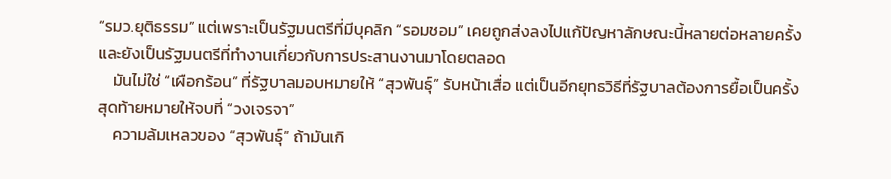“รมว.ยุติธรรม” แต่เพราะเป็นรัฐมนตรีที่มีบุคลิก “รอมชอม” เคยถูกส่งลงไปแก้ปัญหาลักษณะนี้หลายต่อหลายครั้ง และยังเป็นรัฐมนตรีที่ทำงานเกี่ยวกับการประสานงานมาโดยตลอด
    มันไม่ใช่ “เผือกร้อน” ที่รัฐบาลมอบหมายให้ “สุวพันธุ์” รับหน้าเสื่อ แต่เป็นอีกยุทธวิธีที่รัฐบาลต้องการยื้อเป็นครั้งสุดท้ายหมายให้จบที่ “วงเจรจา”
    ความล้มเหลวของ “สุวพันธุ์” ถ้ามันเกิ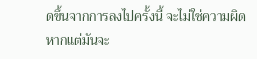ดขึ้นจากการลงไปครั้งนี้ จะไม่ใช่ความผิด หากแต่มันจะ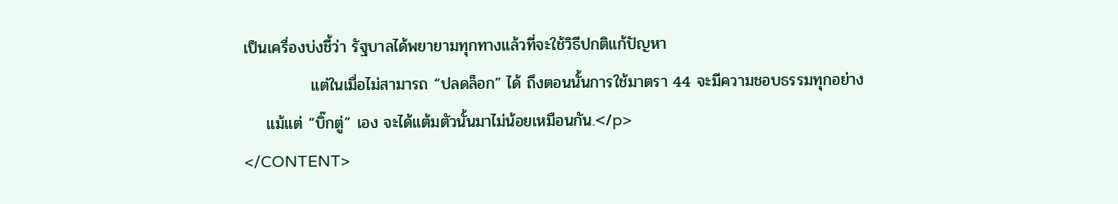เป็นเครื่องบ่งชี้ว่า รัฐบาลได้พยายามทุกทางแล้วที่จะใช้วิธีปกติแก้ปัญหา
            แต่ในเมื่อไม่สามารถ “ปลดล็อก” ได้ ถึงตอนนั้นการใช้มาตรา 44 จะมีความชอบธรรมทุกอย่าง
    แม้แต่ “บิ๊กตู่” เอง จะได้แต้มตัวนั้นมาไม่น้อยเหมือนกัน.</p>
</CONTENT>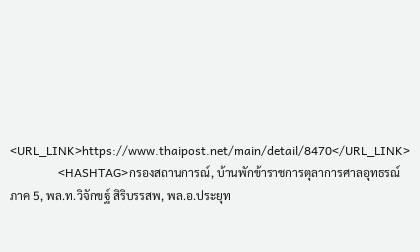<URL_LINK>https://www.thaipost.net/main/detail/8470</URL_LINK>
                <HASHTAG>กรองสถานการณ์, บ้านพักข้าราชการตุลาการศาลอุทธรณ์ ภาค 5, พล.ท.วิจักขฐ์ สิริบรรสพ, พล.อ.ประยุท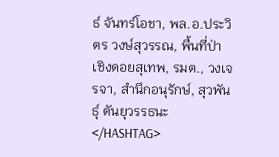ธ์ จันทร์โอชา, พล.อ.ประวิตร วงษ์สุวรรณ, พื้นที่ป่าเชิงดอยสุเทพ, รมต., วงเจรจา, สำนึกอนุรักษ์, สุวพันธุ์ ตันยุวรรธนะ</HASHTAG>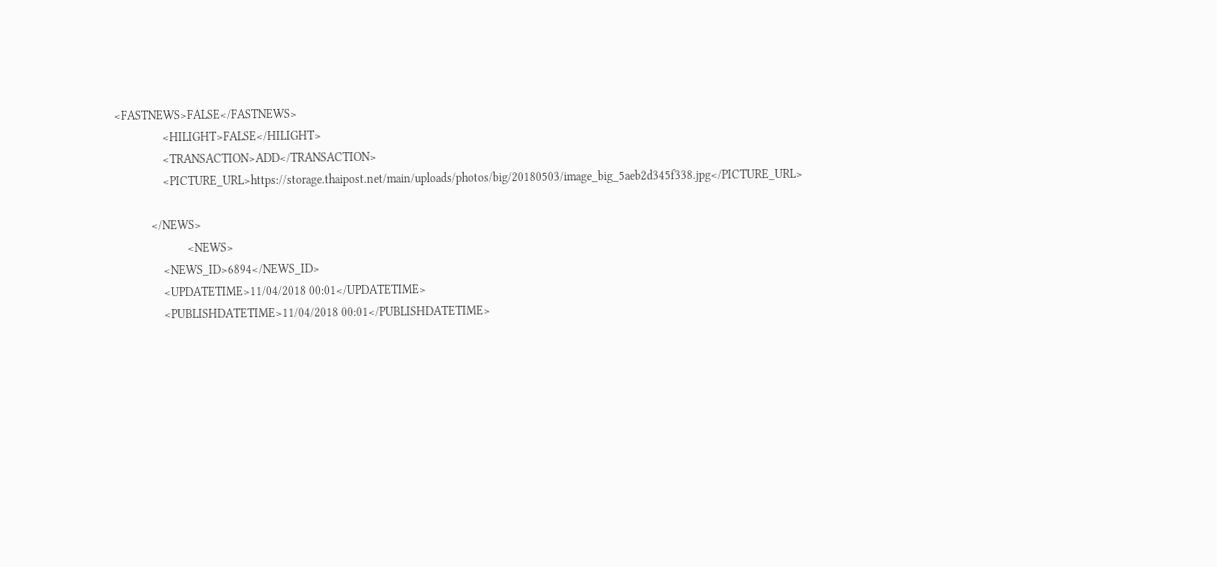<FASTNEWS>FALSE</FASTNEWS>
                <HILIGHT>FALSE</HILIGHT>
                <TRANSACTION>ADD</TRANSACTION>
                <PICTURE_URL>https://storage.thaipost.net/main/uploads/photos/big/20180503/image_big_5aeb2d345f338.jpg</PICTURE_URL>

            </NEWS>
                        <NEWS>
                <NEWS_ID>6894</NEWS_ID>
                <UPDATETIME>11/04/2018 00:01</UPDATETIME>
                <PUBLISHDATETIME>11/04/2018 00:01</PUBLISHDATETIME>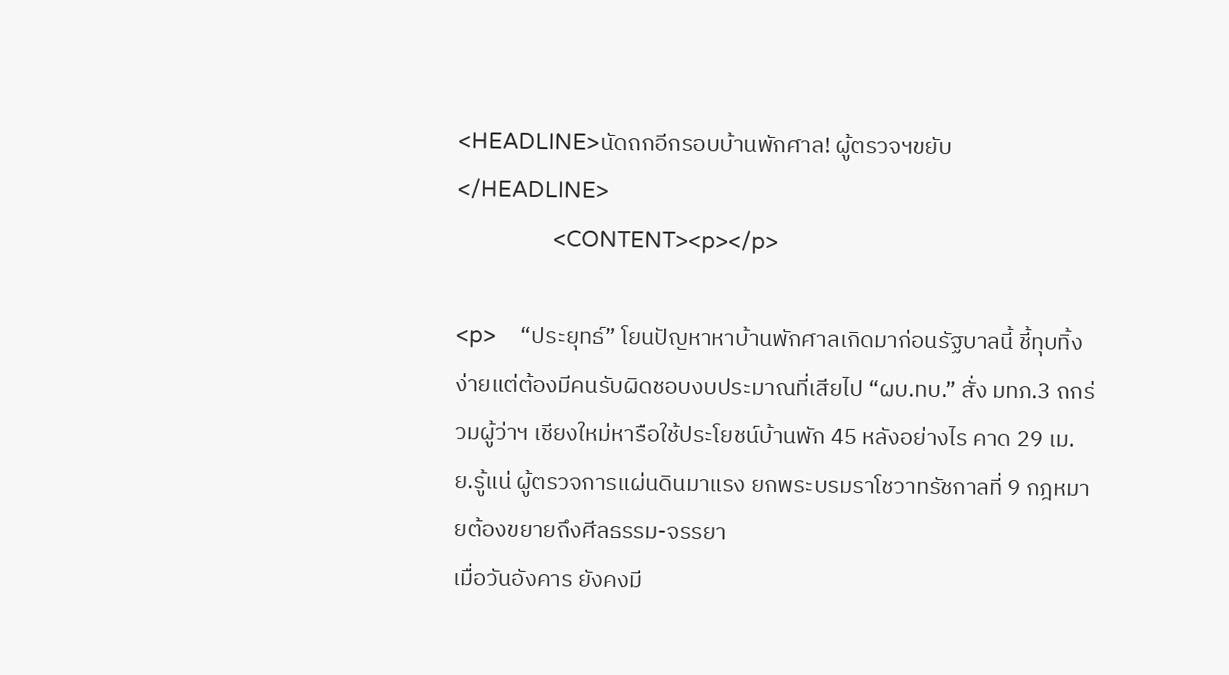<HEADLINE>นัดถกอีกรอบบ้านพักศาล! ผู้ตรวจฯขยับ</HEADLINE>
                <CONTENT><p></p>

<p>    “ประยุทธ์” โยนปัญหาหาบ้านพักศาลเกิดมาก่อนรัฐบาลนี้ ชี้ทุบทิ้งง่ายแต่ต้องมีคนรับผิดชอบงบประมาณที่เสียไป “ผบ.ทบ.” สั่ง มทภ.3 ถกร่วมผู้ว่าฯ เชียงใหม่หารือใช้ประโยชน์บ้านพัก 45 หลังอย่างไร คาด 29 เม.ย.รู้แน่ ผู้ตรวจการแผ่นดินมาแรง ยกพระบรมราโชวาทรัชกาลที่ 9 กฎหมายต้องขยายถึงศีลธรรม-จรรยา
เมื่อวันอังคาร ยังคงมี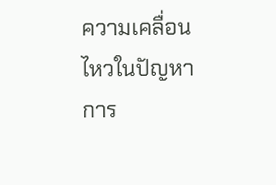ความเคลื่อนไหวในปัญหาการ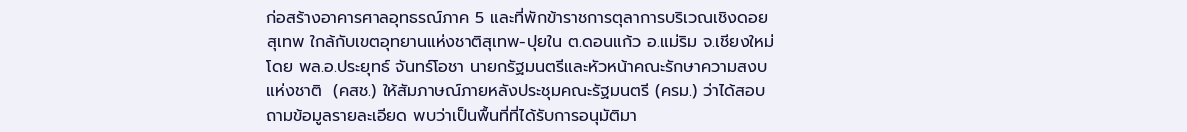ก่อสร้างอาคารศาลอุทธรณ์ภาค 5 และที่พักข้าราชการตุลาการบริเวณเชิงดอยสุเทพ ใกล้กับเขตอุทยานแห่งชาติสุเทพ-ปุยใน ต.ดอนแก้ว อ.แม่ริม จ.เชียงใหม่ โดย พล.อ.ประยุทธ์ จันทร์โอชา นายกรัฐมนตรีและหัวหน้าคณะรักษาความสงบแห่งชาติ  (คสช.) ให้สัมภาษณ์ภายหลังประชุมคณะรัฐมนตรี (ครม.) ว่าได้สอบถามข้อมูลรายละเอียด พบว่าเป็นพื้นที่ที่ได้รับการอนุมัติมา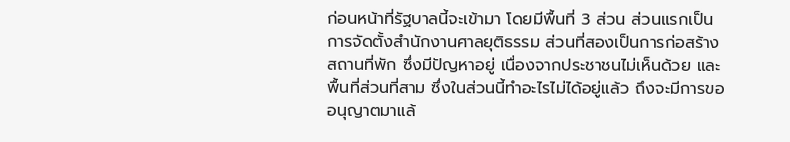ก่อนหน้าที่รัฐบาลนี้จะเข้ามา โดยมีพื้นที่ 3 ส่วน ส่วนแรกเป็นการจัดตั้งสำนักงานศาลยุติธรรม ส่วนที่สองเป็นการก่อสร้างสถานที่พัก ซึ่งมีปัญหาอยู่ เนื่องจากประชาชนไม่เห็นด้วย และพื้นที่ส่วนที่สาม ซึ่งในส่วนนี้ทำอะไรไม่ได้อยู่แล้ว ถึงจะมีการขออนุญาตมาแล้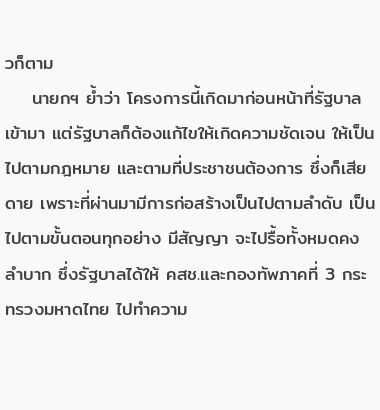วก็ตาม
    นายกฯ ย้ำว่า โครงการนี้เกิดมาก่อนหน้าที่รัฐบาลเข้ามา แต่รัฐบาลก็ต้องแก้ไขให้เกิดความชัดเจน ให้เป็นไปตามกฎหมาย และตามที่ประชาชนต้องการ ซึ่งก็เสียดาย เพราะที่ผ่านมามีการก่อสร้างเป็นไปตามลำดับ เป็นไปตามขั้นตอนทุกอย่าง มีสัญญา จะไปรื้อทั้งหมดคงลำบาก ซึ่งรัฐบาลได้ให้ คสช.และกองทัพภาคที่ 3 กระทรวงมหาดไทย ไปทำความ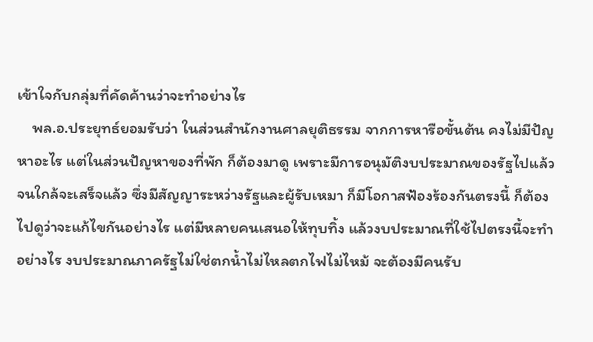เข้าใจกับกลุ่มที่คัดค้านว่าจะทำอย่างไร
    พล.อ.ประยุทธ์ยอมรับว่า ในส่วนสำนักงานศาลยุติธรรม จากการหารือขั้นต้น คงไม่มีปัญหาอะไร แต่ในส่วนปัญหาของที่พัก ก็ต้องมาดู เพราะมีการอนุมัติงบประมาณของรัฐไปแล้วจนใกล้จะเสร็จแล้ว ซึ่งมีสัญญาระหว่างรัฐและผู้รับเหมา ก็มีโอกาสฟ้องร้องกันตรงนี้ ก็ต้องไปดูว่าจะแก้ไขกันอย่างไร แต่มีหลายคนเสนอให้ทุบทิ้ง แล้วงบประมาณที่ใช้ไปตรงนี้จะทำอย่างไร งบประมาณภาครัฐไม่ใช่ตกน้ำไม่ไหลตกไฟไม่ไหม้ จะต้องมีคนรับ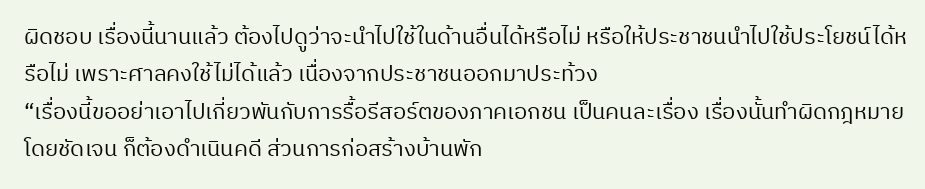ผิดชอบ เรื่องนี้นานแล้ว ต้องไปดูว่าจะนำไปใช้ในด้านอื่นได้หรือไม่ หรือให้ประชาชนนำไปใช้ประโยชน์ได้หรือไม่ เพราะศาลคงใช้ไม่ได้แล้ว เนื่องจากประชาชนออกมาประท้วง
“เรื่องนี้ขออย่าเอาไปเกี่ยวพันกับการรื้อรีสอร์ตของภาคเอกชน เป็นคนละเรื่อง เรื่องนั้นทำผิดกฎหมายโดยชัดเจน ก็ต้องดำเนินคดี ส่วนการก่อสร้างบ้านพัก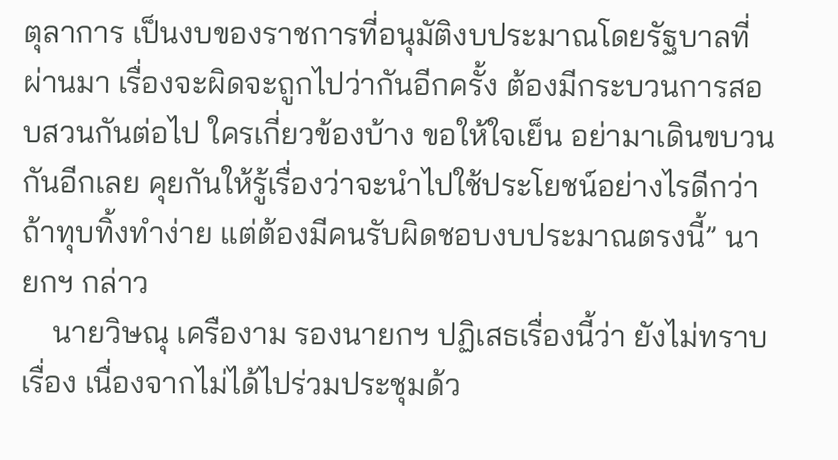ตุลาการ เป็นงบของราชการที่อนุมัติงบประมาณโดยรัฐบาลที่ผ่านมา เรื่องจะผิดจะถูกไปว่ากันอีกครั้ง ต้องมีกระบวนการสอบสวนกันต่อไป ใครเกี่ยวข้องบ้าง ขอให้ใจเย็น อย่ามาเดินขบวนกันอีกเลย คุยกันให้รู้เรื่องว่าจะนำไปใช้ประโยชน์อย่างไรดีกว่า ถ้าทุบทิ้งทำง่าย แต่ต้องมีคนรับผิดชอบงบประมาณตรงนี้” นายกฯ กล่าว
    นายวิษณุ เครืองาม รองนายกฯ ปฏิเสธเรื่องนี้ว่า ยังไม่ทราบเรื่อง เนื่องจากไม่ได้ไปร่วมประชุมด้ว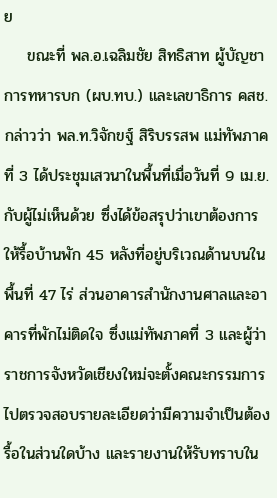ย
    ขณะที่ พล.อ.เฉลิมชัย สิทธิสาท ผู้บัญชาการทหารบก (ผบ.ทบ.) และเลขาธิการ คสช. กล่าวว่า พล.ท.วิจักขฐ์ สิริบรรสพ แม่ทัพภาคที่ 3 ได้ประชุมเสวนาในพื้นที่เมื่อวันที่ 9 เม.ย.กับผู้ไม่เห็นด้วย ซึ่งได้ข้อสรุปว่าเขาต้องการให้รื้อบ้านพัก 45 หลังที่อยู่บริเวณด้านบนในพื้นที่ 47 ไร่ ส่วนอาคารสำนักงานศาลและอาคารที่พักไม่ติดใจ ซึ่งแม่ทัพภาคที่ 3 และผู้ว่าราชการจังหวัดเชียงใหม่จะตั้งคณะกรรมการไปตรวจสอบรายละเอียดว่ามีความจำเป็นต้องรื้อในส่วนใดบ้าง และรายงานให้รับทราบใน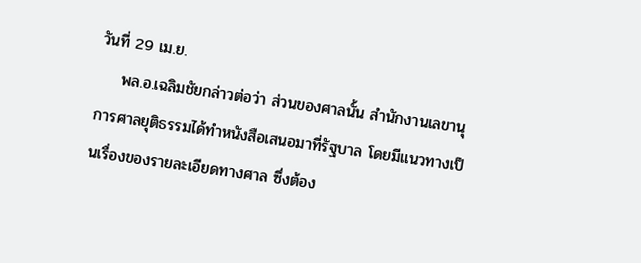วันที่ 29 เม.ย.
    พล.อ.เฉลิมชัยกล่าวต่อว่า ส่วนของศาลนั้น สำนักงานเลขานุการศาลยุติธรรมได้ทำหนังสือเสนอมาที่รัฐบาล โดยมีแนวทางเป็นเรื่องของรายละเอียดทางศาล ซึ่งต้อง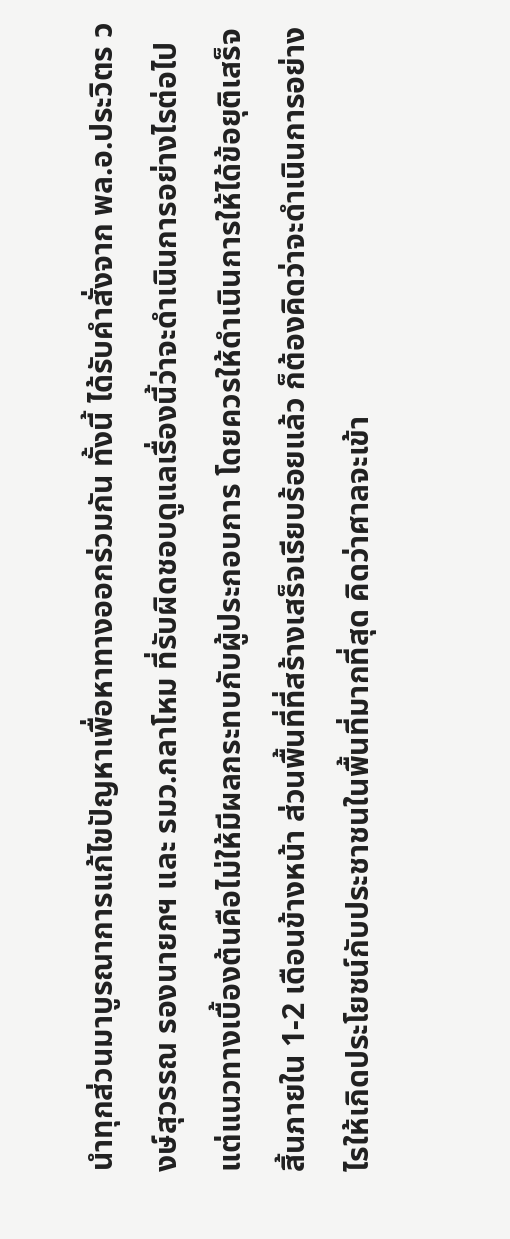นำทุกส่วนมาบูรณาการแก้ไขปัญหาเพื่อหาทางออกร่วมกัน ทั้งนี้ ได้รับคำสั่งจาก พล.อ.ประวิตร วงษ์สุวรรณ รองนายกฯ และ รมว.กลาโหม ที่รับผิดชอบดูแลเรื่องนี้ว่าจะดำเนินการอย่างไรต่อไป แต่แนวทางเบื้องต้นคือไม่ให้มีผลกระทบกับผู้ประกอบการ โดยควรให้ดำเนินการให้ได้ข้อยุติเสร็จสิ้นภายใน 1-2 เดือนข้างหน้า ส่วนพื้นที่ที่สร้างเสร็จเรียบร้อยแล้ว ก็ต้องคิดว่าจะดำเนินการอย่างไรให้เกิดประโยชน์กับประชาชนในพื้นที่มากที่สุด คิดว่าศาลจะเข้า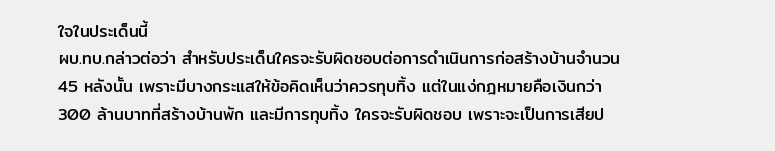ใจในประเด็นนี้
ผบ.ทบ.กล่าวต่อว่า สำหรับประเด็นใครจะรับผิดชอบต่อการดำเนินการก่อสร้างบ้านจำนวน 45 หลังนั้น เพราะมีบางกระแสให้ข้อคิดเห็นว่าควรทุบทิ้ง แต่ในแง่กฎหมายคือเงินกว่า 300 ล้านบาทที่สร้างบ้านพัก และมีการทุบทิ้ง ใครจะรับผิดชอบ เพราะจะเป็นการเสียป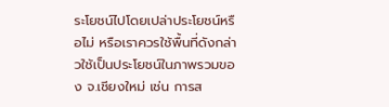ระโยชน์ไปโดยเปล่าประโยชน์หรือไม่ หรือเราควรใช้พื้นที่ดังกล่าวใช้เป็นประโยชน์ในภาพรวมของ จ.เชียงใหม่ เช่น การส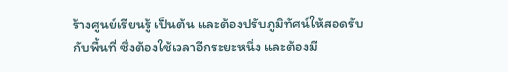ร้างศูนย์เรียนรู้ เป็นต้น และต้องปรับภูมิทัศน์ให้สอดรับกับพื้นที่ ซึ่งต้องใช้เวลาอีกระยะหนึ่ง และต้องมี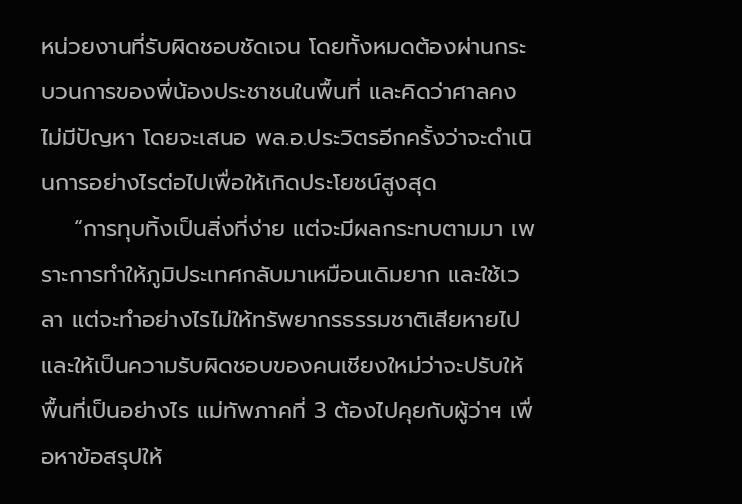หน่วยงานที่รับผิดชอบชัดเจน โดยทั้งหมดต้องผ่านกระบวนการของพี่น้องประชาชนในพื้นที่ และคิดว่าศาลคงไม่มีปัญหา โดยจะเสนอ พล.อ.ประวิตรอีกครั้งว่าจะดำเนินการอย่างไรต่อไปเพื่อให้เกิดประโยชน์สูงสุด
    “การทุบทิ้งเป็นสิ่งที่ง่าย แต่จะมีผลกระทบตามมา เพราะการทำให้ภูมิประเทศกลับมาเหมือนเดิมยาก และใช้เวลา แต่จะทำอย่างไรไม่ให้ทรัพยากรธรรมชาติเสียหายไป และให้เป็นความรับผิดชอบของคนเชียงใหม่ว่าจะปรับให้พื้นที่เป็นอย่างไร แม่ทัพภาคที่ 3 ต้องไปคุยกับผู้ว่าฯ เพื่อหาข้อสรุปให้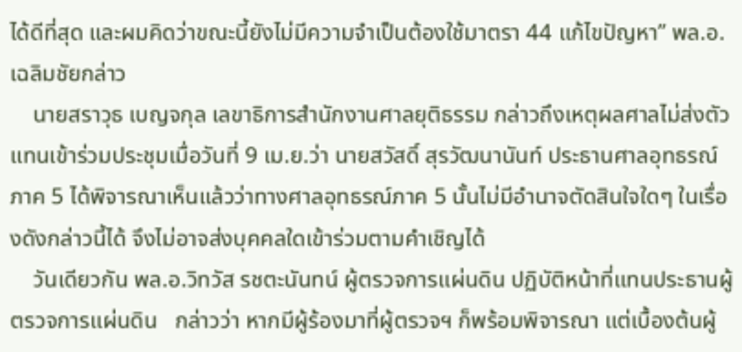ได้ดีที่สุด และผมคิดว่าขณะนี้ยังไม่มีความจำเป็นต้องใช้มาตรา 44 แก้ไขปัญหา” พล.อ.เฉลิมชัยกล่าว
    นายสราวุธ เบญจกุล เลขาธิการสำนักงานศาลยุติธรรม กล่าวถึงเหตุผลศาลไม่ส่งตัวแทนเข้าร่วมประชุมเมื่อวันที่ 9 เม.ย.ว่า นายสวัสดิ์ สุรวัฒนานันท์ ประธานศาลอุทธรณ์ภาค 5 ได้พิจารณาเห็นแล้วว่าทางศาลอุทธรณ์ภาค 5 นั้นไม่มีอำนาจตัดสินใจใดๆ ในเรื่องดังกล่าวนี้ได้ จึงไม่อาจส่งบุคคลใดเข้าร่วมตามคำเชิญได้
    วันเดียวกัน พล.อ.วิทวัส รชตะนันทน์ ผู้ตรวจการแผ่นดิน ปฏิบัติหน้าที่แทนประธานผู้ตรวจการแผ่นดิน   กล่าวว่า หากมีผู้ร้องมาที่ผู้ตรวจฯ ก็พร้อมพิจารณา แต่เบื้องต้นผู้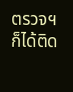ตรวจฯ ก็ได้ติด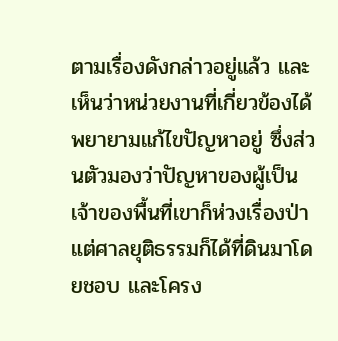ตามเรื่องดังกล่าวอยู่แล้ว และเห็นว่าหน่วยงานที่เกี่ยวข้องได้พยายามแก้ไขปัญหาอยู่ ซึ่งส่วนตัวมองว่าปัญหาของผู้เป็นเจ้าของพื้นที่เขาก็ห่วงเรื่องป่า แต่ศาลยุติธรรมก็ได้ที่ดินมาโดยชอบ และโครง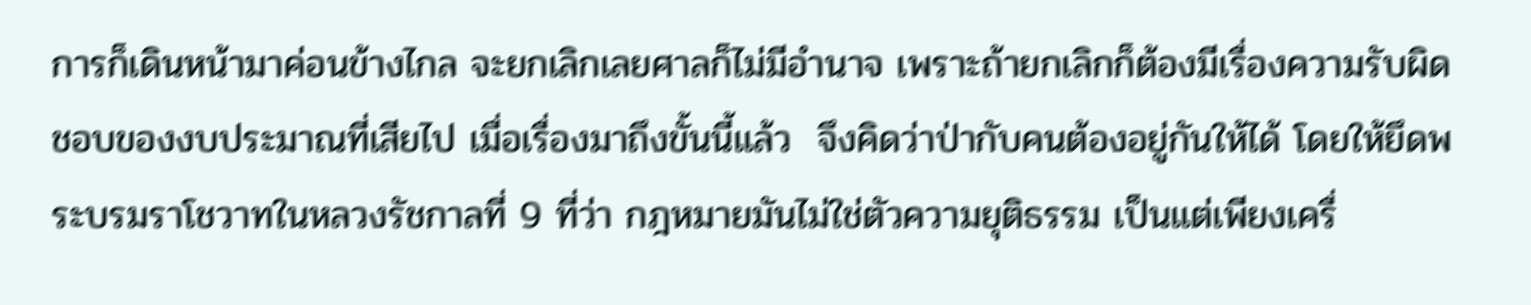การก็เดินหน้ามาค่อนข้างไกล จะยกเลิกเลยศาลก็ไม่มีอำนาจ เพราะถ้ายกเลิกก็ต้องมีเรื่องความรับผิดชอบของงบประมาณที่เสียไป เมื่อเรื่องมาถึงขั้นนี้แล้ว  จึงคิดว่าป่ากับคนต้องอยู่กันให้ได้ โดยให้ยึดพระบรมราโชวาทในหลวงรัชกาลที่ 9 ที่ว่า กฎหมายมันไม่ใช่ตัวความยุติธรรม เป็นแต่เพียงเครื่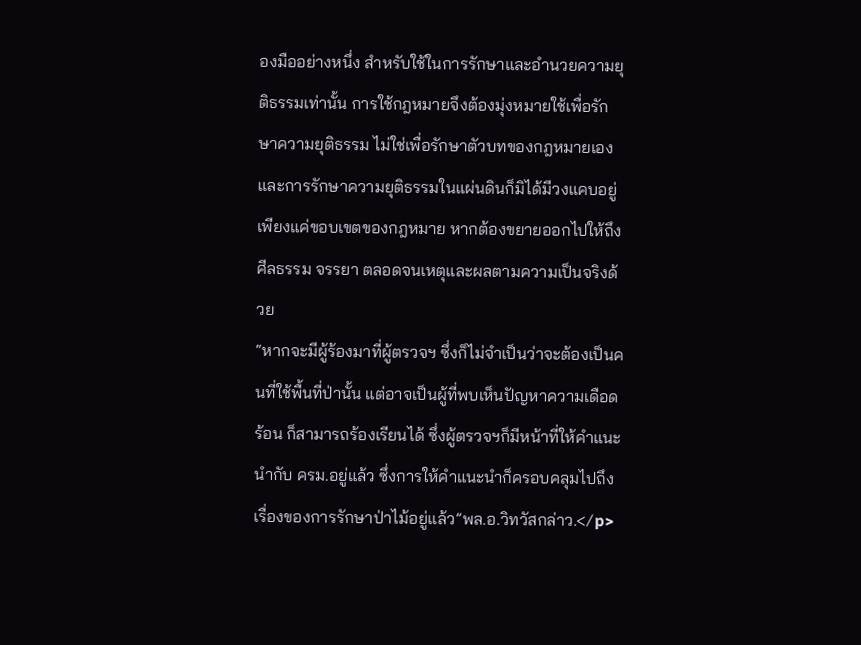องมืออย่างหนึ่ง สำหรับใช้ในการรักษาและอำนวยความยุติธรรมเท่านั้น การใช้กฎหมายจึงต้องมุ่งหมายใช้เพื่อรักษาความยุติธรรม ไม่ใช่เพื่อรักษาตัวบทของกฎหมายเอง และการรักษาความยุติธรรมในแผ่นดินก็มิได้มีวงแคบอยู่เพียงแค่ขอบเขตของกฎหมาย หากต้องขยายออกไปให้ถึงศีลธรรม จรรยา ตลอดจนเหตุและผลตามความเป็นจริงด้วย
“หากจะมีผู้ร้องมาที่ผู้ตรวจฯ ซึ่งก็ไม่จำเป็นว่าจะต้องเป็นคนที่ใช้พื้นที่ป่านั้น แต่อาจเป็นผู้ที่พบเห็นปัญหาความเดือดร้อน ก็สามารถร้องเรียนได้ ซึ่งผู้ตรวจฯก็มีหน้าที่ให้คำแนะนำกับ ครม.อยู่แล้ว ซึ่งการให้คำแนะนำก็ครอบคลุมไปถึงเรื่องของการรักษาป่าไม้อยู่แล้ว”พล.อ.วิทวัสกล่าว.</p>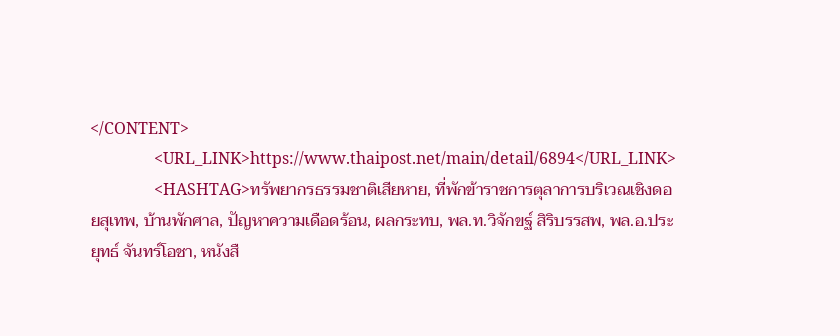</CONTENT>
                <URL_LINK>https://www.thaipost.net/main/detail/6894</URL_LINK>
                <HASHTAG>ทรัพยากรธรรมชาติเสียหาย, ที่พักข้าราชการตุลาการบริเวณเชิงดอยสุเทพ, บ้านพักศาล, ปัญหาความเดือดร้อน, ผลกระทบ, พล.ท.วิจักขฐ์ สิริบรรสพ, พล.อ.ประยุทธ์ จันทร์โอชา, หนังสื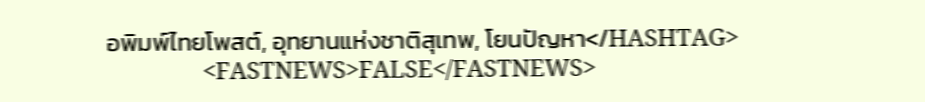อพิมพ์ไทยโพสต์, อุทยานแห่งชาติสุเทพ, โยนปัญหา</HASHTAG>
                <FASTNEWS>FALSE</FASTNEWS>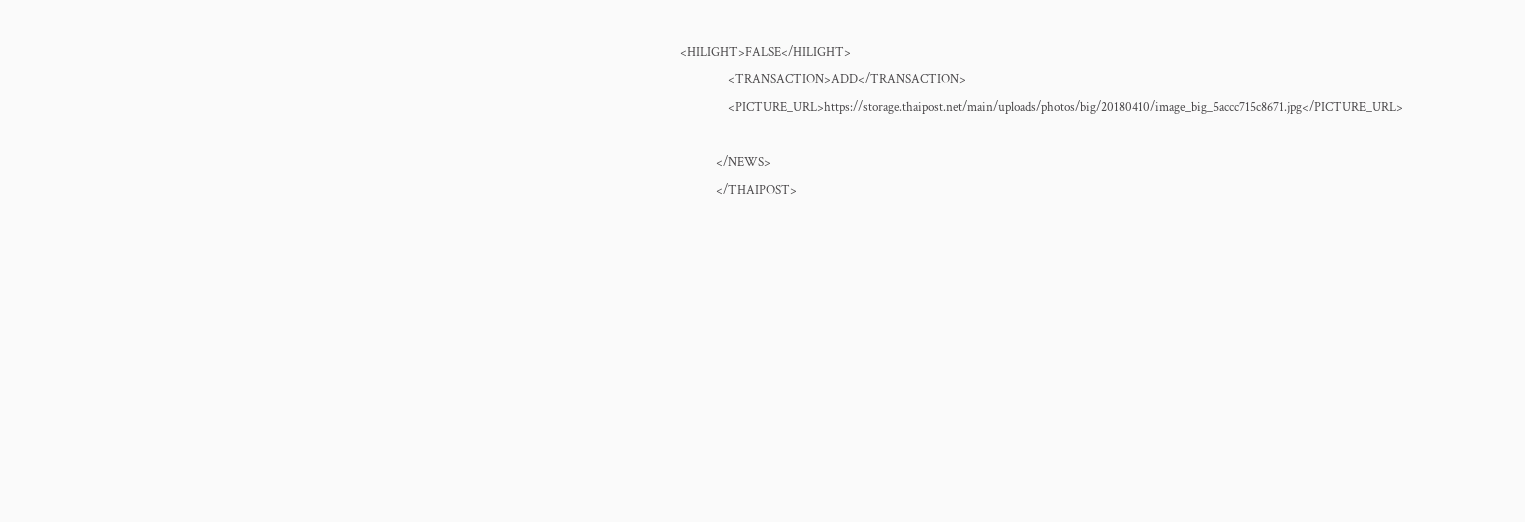<HILIGHT>FALSE</HILIGHT>
                <TRANSACTION>ADD</TRANSACTION>
                <PICTURE_URL>https://storage.thaipost.net/main/uploads/photos/big/20180410/image_big_5accc715c8671.jpg</PICTURE_URL>

            </NEWS>
            </THAIPOST>